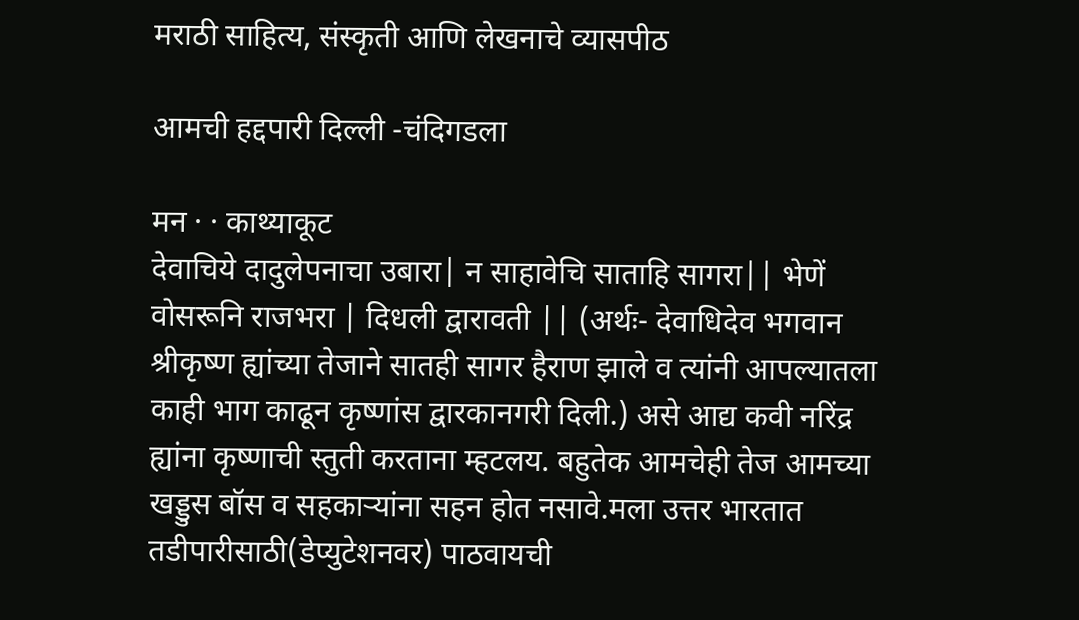मराठी साहित्य, संस्कृती आणि लेखनाचे व्यासपीठ

आमची हद्दपारी दिल्ली -चंदिगडला

मन · · काथ्याकूट
देवाचिये दादुलेपनाचा उबारा| न साहावेचि साताहि सागरा|| भेणें वोसरूनि राजभरा | दिधली द्वारावती || (अर्थः- देवाधिदेव भगवान श्रीकृष्ण ह्यांच्या तेजाने सातही सागर हैराण झाले व त्यांनी आपल्यातला काही भाग काढून कृष्णांस द्वारकानगरी दिली.) असे आद्य कवी नरिंद्र ह्यांना कृष्णाची स्तुती करताना म्हटलय. बहुतेक आमचेही तेज आमच्या खड्डुस बॉस व सहकार्‍यांना सहन होत नसावे.मला उत्तर भारतात तडीपारीसाठी(डेप्युटेशनवर) पाठवायची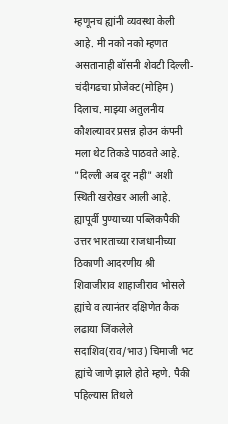म्हणूनच ह्यांनी व्यवस्था केली आहे. मी नको नको म्हणत असतानाही बॉसनी शेवटी दिल्ली-चंदीगढचा प्रोजेक्ट(मोहिम) दिलाच. माझ्या अतुलनीय कौशल्यावर प्रसन्न होउन कंपनी मला थेट तिकडे पाठवते आहे. "दिल्ली अब दूर नही" अशी स्थिती खरोखर आली आहे. ह्यापूर्वी पुण्याच्या पब्लिकपैकी उत्तर भारताच्या राजधानीच्या ठिकाणी आदरणीय श्री शिवाजीराव शाहाजीराव भोसले ह्यांचे व त्यानंतर दक्षिणेत कैक लढाया जिंकलेले सदाशिव(राव/भाउ) चिमाजी भट ह्यांचे जाणे झाले होते म्हणे. पैकी पहिल्यास तिथले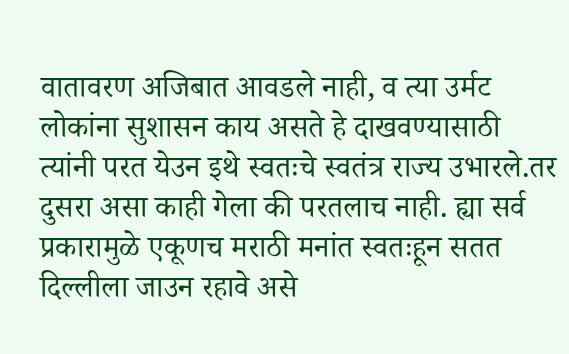वातावरण अजिबात आवडले नाही, व त्या उर्मट लोकांना सुशासन काय असते हे दाखवण्यासाठी त्यांनी परत येउन इथे स्वतःचे स्वतंत्र राज्य उभारले.तर दुसरा असा काही गेला की परतलाच नाही. ह्या सर्व प्रकारामुळे एकूणच मराठी मनांत स्वतःहून सतत दिल्लीला जाउन रहावे असे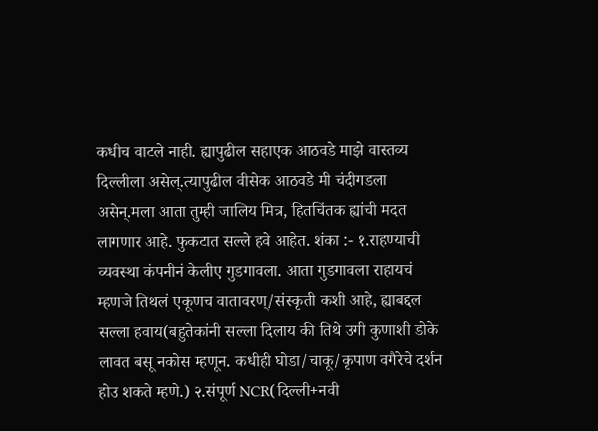कधीच वाटले नाही. ह्यापुढील सहाएक आठवडे माझे वास्तव्य दिल्लीला असेल्.त्यापुढील वीसेक आठवडे मी चंदीगडला असेन्.मला आता तुम्ही जालिय मित्र, हितचिंतक ह्यांची मदत लागणार आहे. फुकटात सल्ले हवे आहेत. शंका :- १.राहण्याची व्यवस्था कंपनीनं केलीए गुडगावला. आता गुडगावला राहायचं म्हणजे तिथलं एकूणच वातावरण्/संस्कृती कशी आहे, ह्याबद्दल सल्ला हवाय(बहुतेकांनी सल्ला दिलाय की तिथे उगी कुणाशी डोके लावत बसू नकोस म्हणून. कधीही घोडा/चाकू/कृपाण वगैरेचे दर्शन होउ शकते म्हणे.) २.संपूर्ण NCR(दिल्ली+नवी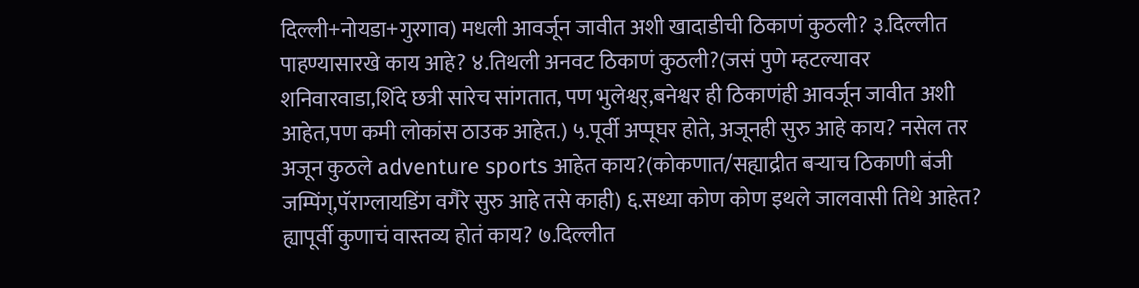दिल्ली+नोयडा+गुरगाव) मधली आवर्जून जावीत अशी खादाडीची ठिकाणं कुठली? ३.दिल्लीत पाहण्यासारखे काय आहे? ४.तिथली अनवट ठिकाणं कुठली?(जसं पुणे म्हटल्यावर शनिवारवाडा,शिंदे छत्री सारेच सांगतात, पण भुलेश्वर्,बनेश्वर ही ठिकाणंही आवर्जून जावीत अशी आहेत,पण कमी लोकांस ठाउक आहेत.) ५.पूर्वी अप्पूघर होते, अजूनही सुरु आहे काय? नसेल तर अजून कुठले adventure sports आहेत काय?(कोकणात/सह्याद्रीत बर्‍याच ठिकाणी बंजी जम्पिंग्,पॅराग्लायडिंग वगैरे सुरु आहे तसे काही) ६.सध्या कोण कोण इथले जालवासी तिथे आहेत? ह्यापूर्वी कुणाचं वास्तव्य होतं काय? ७.दिल्लीत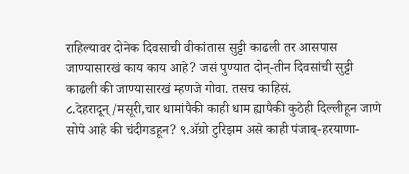राहिल्यावर दोनेक दिवसाची वीकांतास सुट्टी काढली तर आसपास जाण्यासारखं काय काय आहे? जसं पुण्यात दोन्-तीन दिवसांची सुट्टी काढली की जाण्यासारखं म्हणजे गोवा. तसच काहिसं. ८.देहरादून्/मसूरी,चार धामांपैकी काही धाम ह्यापैकी कुठेही दिल्लीहून जाणे सोपे आहे की चंदीगडहून? ९.अ‍ॅग्रो टुरिझम असे काही पंजाब्-हरयाणा-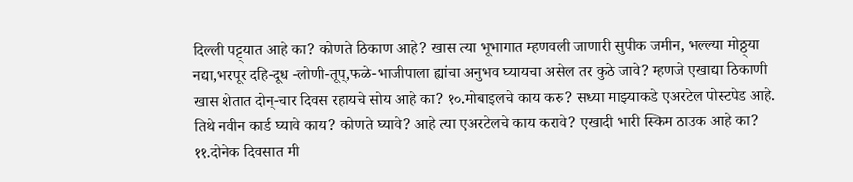दिल्ली पट्ट्यात आहे का? कोणते ठिकाण आहे? खास त्या भूभागात म्हणवली जाणारी सुपीक जमीन, भल्ल्या मोठ्ठ्या नद्या,भरपूर दहि-दूध -लोणी-तूप्,फळे-भाजीपाला ह्यांचा अनुभव घ्यायचा असेल तर कुठे जावे? म्हणजे एखाद्या ठिकाणी खास शेतात दोन्-चार दिवस रहायचे सोय आहे का? १०.मोबाइलचे काय करु? सध्या माझ्याकडे एअरटेल पोस्टपेड आहे. तिथे नवीन कार्ड घ्यावे काय? कोणते घ्यावे? आहे त्या एअरटेलचे काय करावे? एखादी भारी स्किम ठाउक आहे का? ११.दोनेक दिवसात मी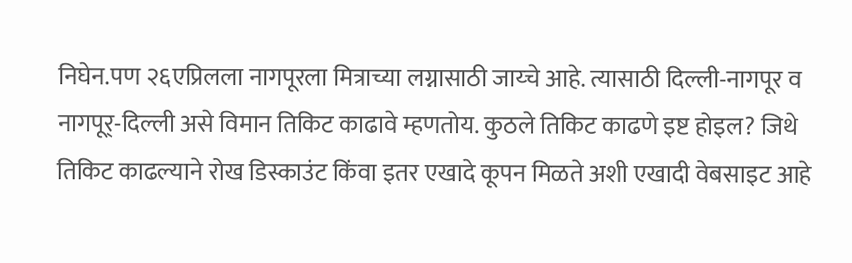निघेन.पण २६एप्रिलला नागपूरला मित्राच्या लग्नासाठी जाय्चे आहे. त्यासाठी दिल्ली-नागपूर व नागपूर्-दिल्ली असे विमान तिकिट काढावे म्हणतोय. कुठले तिकिट काढणे इष्ट होइल? जिथे तिकिट काढल्याने रोख डिस्काउंट किंवा इतर एखादे कूपन मिळते अशी एखादी वेबसाइट आहे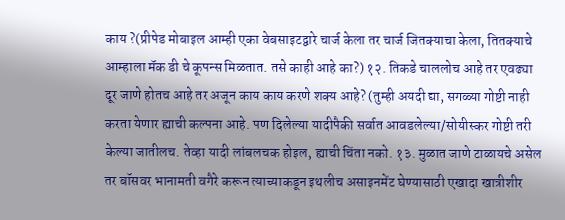काय ?(प्रीपेड मोबाइल आम्ही एका वेबसाइटद्वारे चार्ज केला तर चार्ज जितक्याचा केला, तितक्याचे आम्हाला मॅक डी चे कूपन्स मिळतात. तसे काही आहे का?) १२. तिकडे चाललोच आहे तर एवढ्या दूर जाणे होतच आहे तर अजून काय काय करणे शक्य आहे? (तुम्ही अयदी द्या, सगळ्या गोष्टी नाही करता येणार ह्याची कल्पना आहे. पण दिलेल्या यादीपैकी सर्वात आवडलेल्या/सोयीस्कर गोष्टी तरी केल्या जातीलच. तेव्हा यादी लांबलचक होइल, ह्याची चिंता नको. १३. मुळात जाणे टाळायचे असेल तर बॉसवर भानामती वगैरे करून त्याच्याकडून इथलीच असाइनमेंट घेण्यासाठी एखादा खात्रीशीर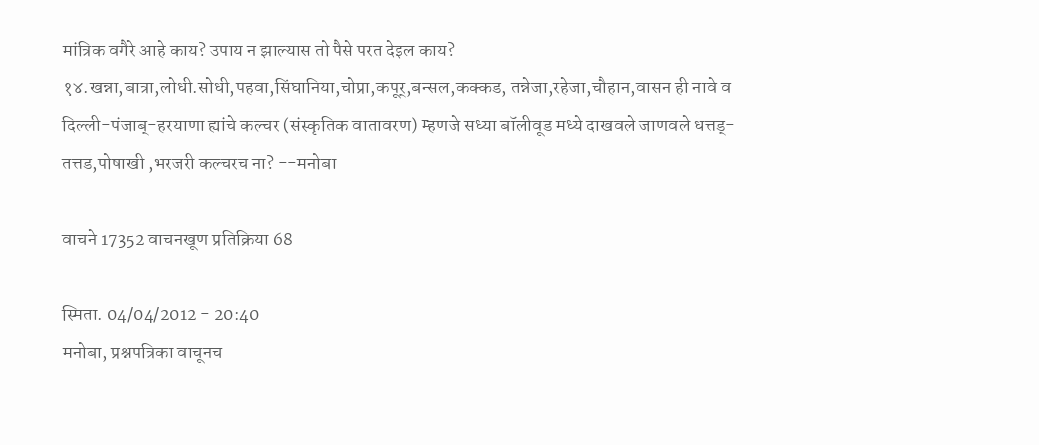मांत्रिक वगैरे आहे काय? उपाय न झाल्यास तो पैसे परत देइल काय? १४.खन्ना,बात्रा,लोधी.सोधी,पहवा,सिंघानिया,चोप्रा,कपूर्,बन्सल,कक्कड, तन्नेजा,रहेजा,चौहान,वासन ही नावे व दिल्ली-पंजाब्-हरयाणा ह्यांचे कल्चर (संस्कृतिक वातावरण) म्हणजे सध्या बॉलीवूड मध्ये दाखवले जाणवले धत्तड्-तत्तड,पोषाखी ,भरजरी कल्चरच ना? --मनोबा

वाचने 17352 वाचनखूण प्रतिक्रिया 68

स्मिता. 04/04/2012 - 20:40
मनोबा, प्रश्नपत्रिका वाचूनच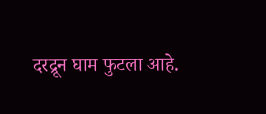दरद्रून घाम फुटला आहे.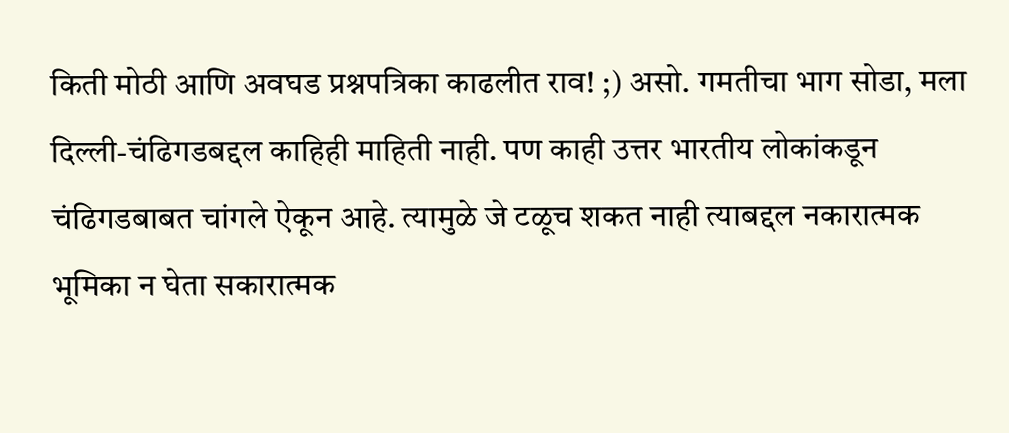किती मोठी आणि अवघड प्रश्नपत्रिका काढलीत राव! ;) असो. गमतीचा भाग सोडा, मला दिल्ली-चंढिगडबद्दल काहिही माहिती नाही. पण काही उत्तर भारतीय लोकांकडून चंढिगडबाबत चांगले ऐकून आहे. त्यामुळे जे टळूच शकत नाही त्याबद्दल नकारात्मक भूमिका न घेता सकारात्मक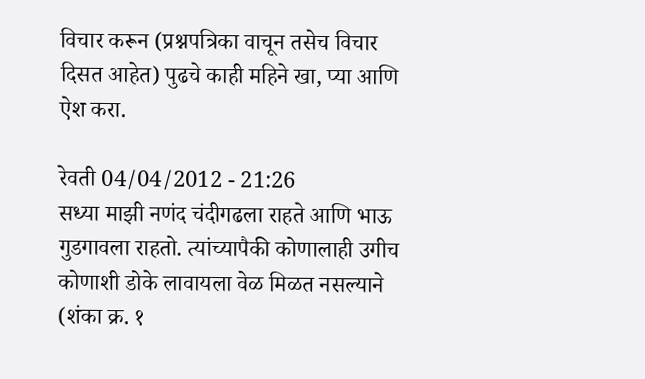विचार करून (प्रश्नपत्रिका वाचून तसेच विचार दिसत आहेत) पुढचे काही महिने खा, प्या आणि ऐश करा.

रेवती 04/04/2012 - 21:26
सध्या माझी नणंद चंदीगढला राहते आणि भाऊ गुडगावला राहतो. त्यांच्यापैकी कोणालाही उगीच कोणाशी डोके लावायला वेळ मिळत नसल्याने (शंका क्र. १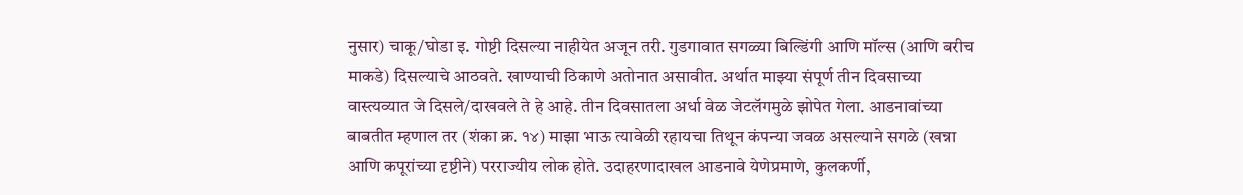नुसार) चाकू/घोडा इ. गोष्टी दिसल्या नाहीयेत अजून तरी. गुडगावात सगळ्या बिल्डिंगी आणि मॉल्स (आणि बरीच माकडे) दिसल्याचे आठवते. खाण्याची ठिकाणे अतोनात असावीत. अर्थात माझ्या संपूर्ण तीन दिवसाच्या वास्त्यव्यात जे दिसले/दाखवले ते हे आहे. तीन दिवसातला अर्धा वेळ जेटलॅगमुळे झोपेत गेला. आडनावांच्या बाबतीत म्हणाल तर (शंका क्र. १४) माझा भाऊ त्यावेळी रहायचा तिथून कंपन्या जवळ असल्याने सगळे (खन्ना आणि कपूरांच्या दृष्टीने) परराज्यीय लोक होते. उदाहरणादाखल आडनावे येणेप्रमाणे, कुलकर्णी,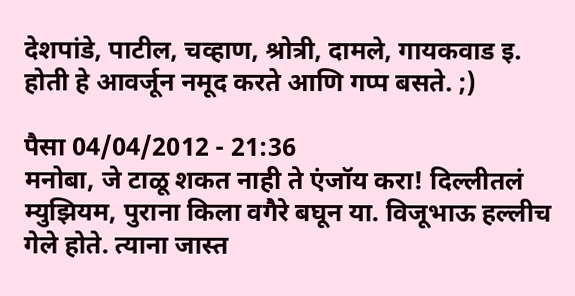देशपांडे, पाटील, चव्हाण, श्रोत्री, दामले, गायकवाड इ. होती हे आवर्जून नमूद करते आणि गप्प बसते. ;)

पैसा 04/04/2012 - 21:36
मनोबा, जे टाळू शकत नाही ते एंजॉय करा! दिल्लीतलं म्युझियम, पुराना किला वगैरे बघून या. विजूभाऊ हल्लीच गेले होते. त्याना जास्त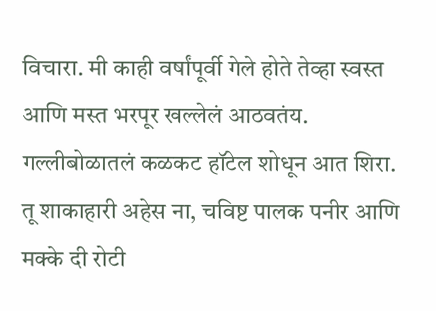विचारा. मी काही वर्षांपूर्वी गेले होते तेव्हा स्वस्त आणि मस्त भरपूर खल्लेलं आठवतंय. गल्लीबोळातलं कळकट हॉटेल शोधून आत शिरा. तू शाकाहारी अहेस ना, चविष्ट पालक पनीर आणि मक्के दी रोटी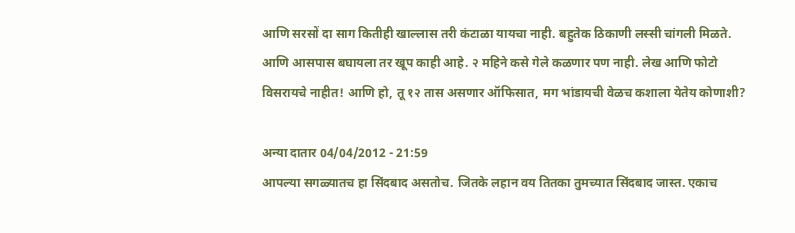आणि सरसों दा साग कितीही खाल्लास तरी कंटाळा यायचा नाही. बहुतेक ठिकाणी लस्सी चांगली मिळते. आणि आसपास बघायला तर खूप काही आहे. २ महिने कसे गेले कळणार पण नाही. लेख आणि फोटो विसरायचे नाहीत! आणि हो, तू १२ तास असणार ऑफिसात, मग भांडायची वेळच कशाला येतेय कोणाशी?

अन्या दातार 04/04/2012 - 21:59
आपल्या सगळ्यातच हा सिंदबाद असतोच. जितके लहान वय तितका तुमच्यात सिंदबाद जास्त. एकाच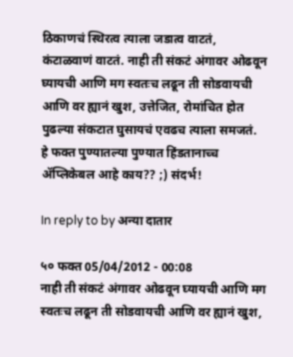ठिकाणचं स्थिरत्व त्याला जडात्व वाटतं, कंटाळवाणं वाटतं. नाही ती संकटं अंगावर ओढवून घ्यायची आणि मग स्वतःच लढून ती सोडवायची आणि वर ह्यानं खुश, उत्तेजित, रोमांचित होत पुढल्या संकटात घुसायचं एवढच त्याला समजतं.
हे फक्त पुण्यातल्या पुण्यात हिंडतानाच्च अ‍ॅप्लिकेबल आहे काय?? ;) संदर्भ!

In reply to by अन्या दातार

५० फक्त 05/04/2012 - 00:08
नाही ती संकटं अंगावर ओढवून घ्यायची आणि मग स्वतःच लढून ती सोडवायची आणि वर ह्यानं खुश,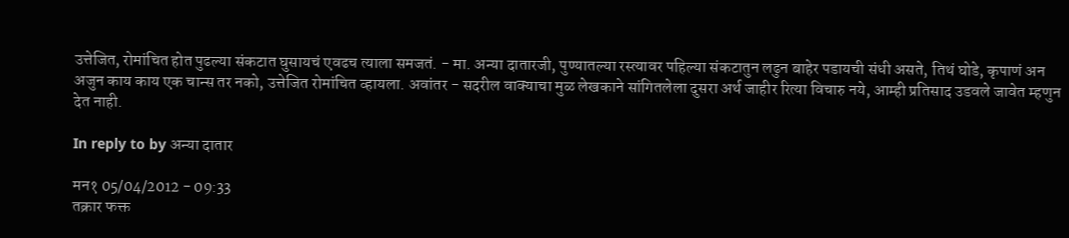उत्तेजित, रोमांचित होत पुढल्या संकटात घुसायचं एवढच त्याला समजतं. - मा. अन्या दातारजी, पुण्यातल्या रस्त्यावर पहिल्या संकटातुन लढुन बाहेर पडायची संधी असते, तिथं घोडे, कृपाणं अन अजुन काय काय एक चान्स तर नको, उत्तेजित रोमांचित व्हायला. अवांतर - सदरील वाक्याचा मुळ लेखकाने सांगितलेला दुसरा अर्थ जाहीर रित्या विचारु नये, आम्ही प्रतिसाद उडवले जावेत म्हणुन देत नाही.

In reply to by अन्या दातार

मन१ 05/04/2012 - 09:33
तक्रार फक्त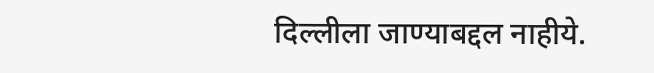दिल्लीला जाण्याबद्दल नाहीये.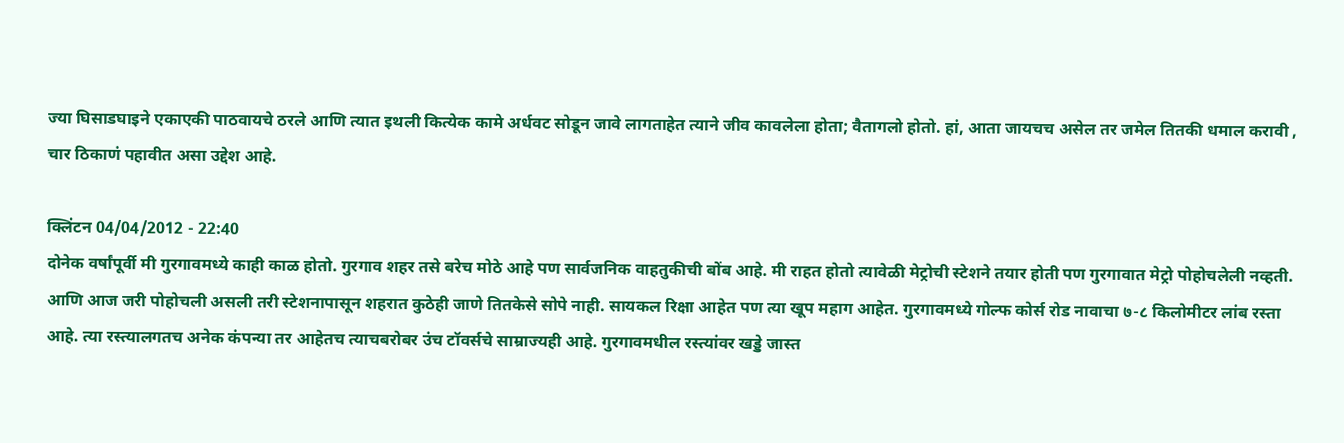ज्या घिसाडघाइने एकाएकी पाठवायचे ठरले आणि त्यात इथली कित्येक कामे अर्धवट सोडून जावे लागताहेत त्याने जीव कावलेला होता; वैतागलो होतो. हां, आता जायचच असेल तर जमेल तितकी धमाल करावी , चार ठिकाणं पहावीत असा उद्देश आहे.

क्लिंटन 04/04/2012 - 22:40
दोनेक वर्षांपूर्वी मी गुरगावमध्ये काही काळ होतो. गुरगाव शहर तसे बरेच मोठे आहे पण सार्वजनिक वाहतुकीची बोंब आहे. मी राहत होतो त्यावेळी मेट्रोची स्टेशने तयार होती पण गुरगावात मेट्रो पोहोचलेली नव्हती. आणि आज जरी पोहोचली असली तरी स्टेशनापासून शहरात कुठेही जाणे तितकेसे सोपे नाही. सायकल रिक्षा आहेत पण त्या खूप महाग आहेत. गुरगावमध्ये गोल्फ कोर्स रोड नावाचा ७-८ किलोमीटर लांब रस्ता आहे. त्या रस्त्यालगतच अनेक कंपन्या तर आहेतच त्याचबरोबर उंच टॉवर्सचे साम्राज्यही आहे. गुरगावमधील रस्त्यांवर खड्डे जास्त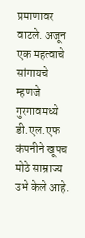प्रमाणावर वाटले. अजून एक महत्वाचे सांगायचे म्हणजे गुरगावमध्ये डी.एल.एफ कंपनीने खूपच मोठे साम्राज्य उभे केले आहे.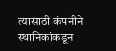त्यासाठी कंपनीने स्थानिकांकडून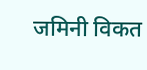जमिनी विकत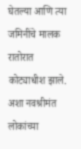घेतल्या आणि त्या जमिनींचे मालक रातोरात कोट्याधीश झाले. अशा नवश्रीमंत लोकांच्या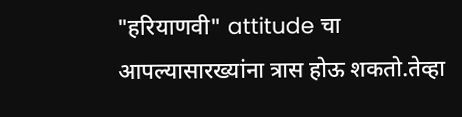"हरियाणवी" attitude चा आपल्यासारख्यांना त्रास होऊ शकतो.तेव्हा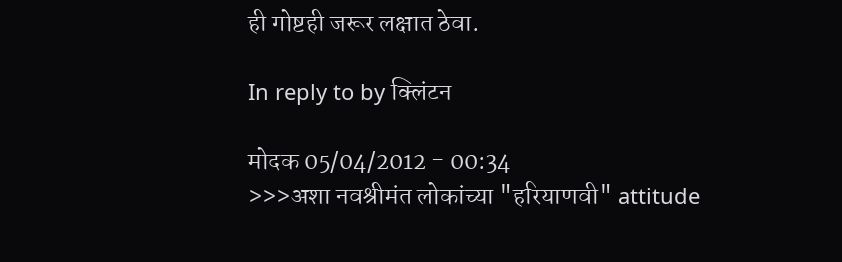ही गोष्टही जरूर लक्षात ठेवा.

In reply to by क्लिंटन

मोदक 05/04/2012 - 00:34
>>>अशा नवश्रीमंत लोकांच्या "हरियाणवी" attitude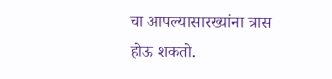चा आपल्यासारख्यांना त्रास होऊ शकतो.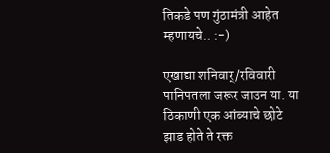तिकडे पण गुंठामंत्री आहेत म्हणायचे.. :-)

एखाद्या शनिवार्/रविवारी पानिपतला जरूर जाउन या. या ठिकाणी एक आंब्याचे छोटे झाड होते ते रक्त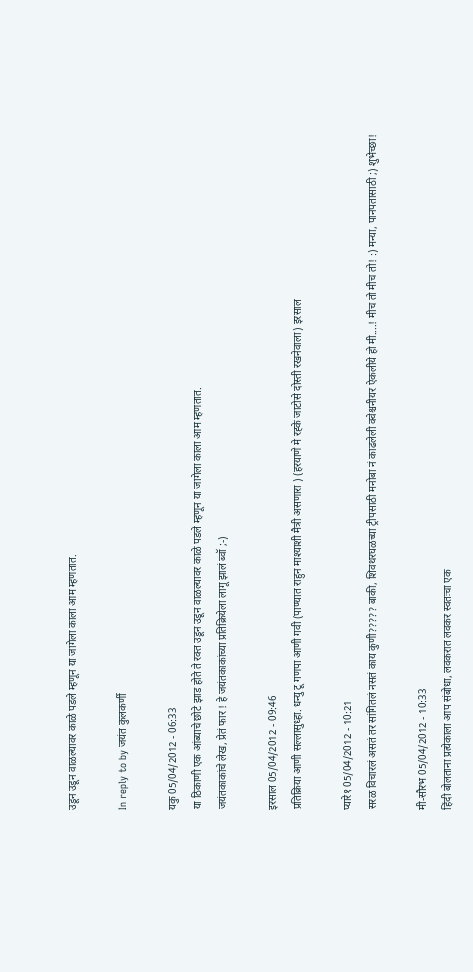उडून उडून वाळल्यावर काळे पडले म्हणून या जागेला काला आम म्हणतात.

In reply to by जयंत कुलकर्णी

यकु 05/04/2012 - 06:33
या ठिकाणी एक आंब्याचे छोटे झाड होते ते रक्त उडून उडून वाळल्यावर काळे पडले म्हणून या जागेला काला आम म्हणतात.
जयंतकाकांचे लेख, प्रेतं फार ! हे जयंतकाकांच्या प्रतिक्रियेला लागू झालं ब्वॉ ;-)

इरसाल 05/04/2012 - 09:46
प्रतिक्रिया आणी सल्लासुध्हा. धन्यु टू गणपा आणी गवी (पाण्यात राहुन माश्याशी मैत्री असणारा ) (हरयाणे मे रह्के जाटोसे दोस्ती रखनेवाला) इरसाल

प्यारे१ 05/04/2012 - 10:21
सरळ विचारलं असतं तर सांगितलं नसतं काय कुणी????? बाकी, शिवथरघळच्या ट्रीपसाठी मनोबा नं काढलेली क्वेश्चनीयर ऐकलीये हो मी....! मीच तो मीच तो! :) मन्या, पानपतासाठी ;) शुभेच्छा!

मी-सौरभ 05/04/2012 - 10:33
हिंदी बोलताना प्रत्येकाला आप संबोधा, लवकरात लवकर स्वतःचा एक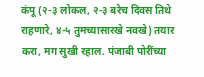कंपू (२-३ लोकल, २-३ बरेच दिवस तिथे राहणारे, ४-५ तुमच्यासारखे नवखे) तयार करा, मग सुखी रहाल. पंजाबी पोरींच्या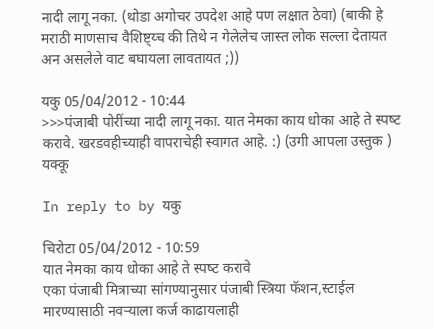नादी लागू नका. (थोडा अगोचर उपदेश आहे पण लक्षात ठेवा) (बाकी हे मराठी माणसाच वैशिष्ट्य्च की तिथे न गेलेलेच जास्त लोक सल्ला देतायत अन असलेले वाट बघायला लावतायत ;))

यकु 05/04/2012 - 10:44
>>>पंजाबी पोरींच्या नादी लागू नका. यात नेमका काय धोका आहे ते स्पष्‍ट करावे. खरडवहीच्याही वापराचेही स्वागत आहे. :) (उगी आपला उस्तुक ) यक्कू

In reply to by यकु

चिरोटा 05/04/2012 - 10:59
यात नेमका काय धोका आहे ते स्पष्‍ट करावे
एका पंजाबी मित्राच्या सांगण्यानुसार पंजाबी स्त्रिया फॅशन,स्टाईल मारण्यासाठी नवर्‍याला कर्ज काढायलाही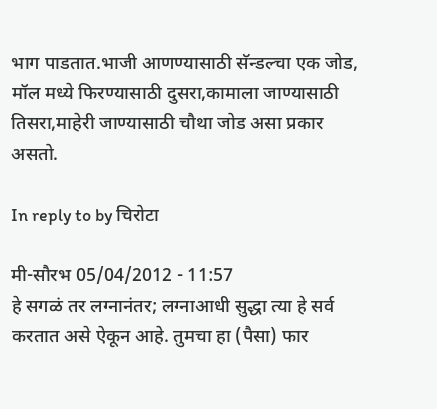भाग पाडतात.भाजी आणण्यासाठी सॅन्डल्चा एक जोड, मॉल मध्ये फिरण्यासाठी दुसरा,कामाला जाण्यासाठी तिसरा,माहेरी जाण्यासाठी चौथा जोड असा प्रकार असतो.

In reply to by चिरोटा

मी-सौरभ 05/04/2012 - 11:57
हे सगळं तर लग्नानंतर; लग्नाआधी सुद्धा त्या हे सर्व करतात असे ऐकून आहे. तुमचा हा (पैसा) फार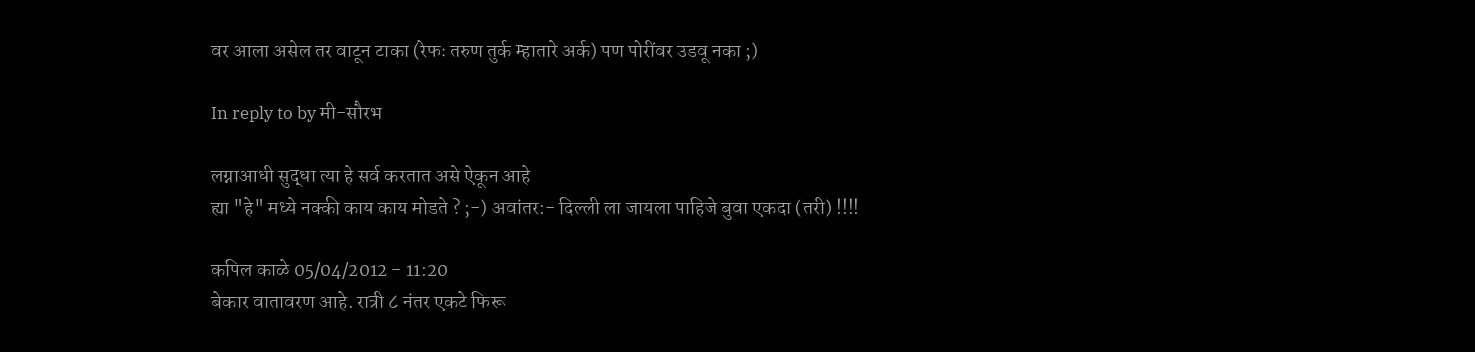वर आला असेल तर वाटून टाका (रेफः तरुण तुर्क म्हातारे अर्क) पण पोरींवर उडवू नका ;)

In reply to by मी-सौरभ

लग्नाआधी सुद्धा त्या हे सर्व करतात असे ऐकून आहे
ह्या "हे" मध्ये नक्की काय काय मोडते ? ;-) अवांतर:- दिल्ली ला जायला पाहिजे बुवा एकदा (तरी) !!!!

कपिल काळे 05/04/2012 - 11:20
बेकार वातावरण आहे. रात्री ८ नंतर एकटे फिरू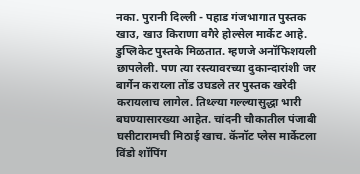नका. पुरानी दिल्ली - पहाड गंजभागात पुस्तक खाउ, खाउ किराणा वगैरे होल्सेल मार्केट आहे. डुप्लिकेट पुस्तके मिळतात. म्हणजे अनॉफिशयली छापलेली. पण त्या रस्त्यावरच्या दुकान्दारांशी जर बार्गेन कराय्ला तोंड उघडले तर पुस्तक खरेदी करायलाच लागेल. तिथ्ल्या गल्ल्यासुद्धा भारी बघण्यासारख्या आहेत. चांदनी चौकातील पंजाबी घसीटारामची मिठाई खाच. कॅनॉट प्लेस मार्केटला विंडो शॉपिंग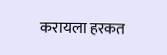करायला हरकत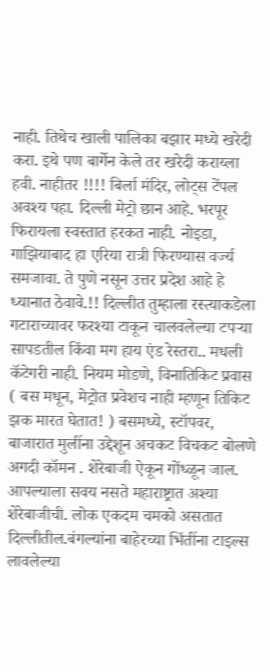नाही. तिथेच खाली पालिका बझार मध्ये खरेदी करा. इथे पण बार्गेन केले तर खरेदी कराय्ला हवी. नाहीतर !!!! बिर्ला मंदिर, लोट्स टेंपल अवश्य पहा. दिल्ली मेट्रो छान आहे. भरपूर फिरायला स्वस्तात हरकत नाही. नोइडा, गाझियाबाद हा एरिया रात्री फिरण्यास वर्ज्य समजावा. ते पुणे नसून उत्तर प्रदेश आहे हे ध्यानात ठेवावे.!! दिल्लीत तुम्हाला रस्त्याकडेला गटाराच्यावर फरश्या टाकून चालवलेल्या टपर्‍या सापडतील किंवा मग हाय एंड रेस्तरा.. मधली कॅटेगरी नाही. नियम मोडणे, विनातिकिट प्रवास ( बस मधून, मेट्रोत प्रवेशच नाही म्हणून तिकिट झक मारत घेतात! ) बसमध्ये, स्टॉपवर, बाजारात मुलींना उद्देशून अचकट विचकट बोलणे अगदी कॉमन . शेरेबाजी ऐकून गोंध्ळून जाल. आपल्याला सवय नसते महाराष्ट्रात अश्या शेरेबाजीची. लोक एकदम चमको असतात दिल्लीतील.बंगल्यांना बाहेरच्या भिंतींना टाइल्स लावलेल्या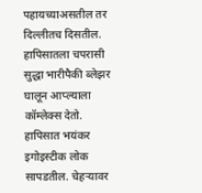पहायच्याअसतील तर दिल्लीतच दिसतील. हापिसातला चपरासी सुद्धा भारीपैकी ब्लेझर घालून आप्ल्याला कॉम्लेक्स देतो. हापिसात भयंकर इगोइस्टीक लोक सापडतील. चेहर्‍यावर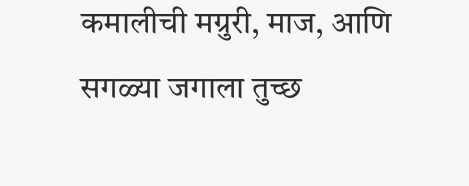कमालीची मग्रुरी, माज, आणि सगळ्या जगाला तुच्छ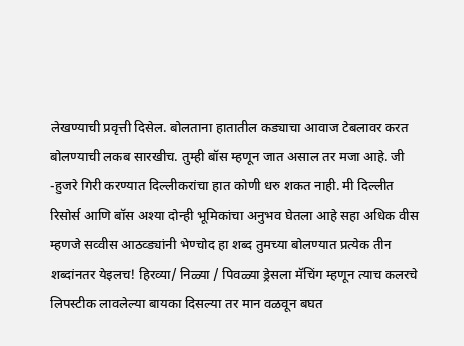लेखण्याची प्रवृत्ती दिसेल. बोलताना हातातील कड्याचा आवाज टेबलावर करत बोलण्याची लकब सारखीच. तुम्ही बॉस म्हणून जात असाल तर मजा आहे. जी -हुजरे गिरी करण्यात दिल्लीकरांचा हात कोणी धरु शकत नाही. मी दिल्लीत रिसोर्स आणि बॉस अश्या दोन्ही भूमिकांचा अनुभव घेतला आहे सहा अधिक वीस म्हणजे सव्वीस आठव्ड्यांनी भेण्चोद हा शब्द तुमच्या बोलण्यात प्रत्येक तीन शब्दांनतर येइलच! हिरव्या/ निळ्या / पिवळ्या ड्रेसला मॅचिंग म्हणून त्याच कलरचे लिपस्टीक लावलेल्या बायका दिसल्या तर मान वळवून बघत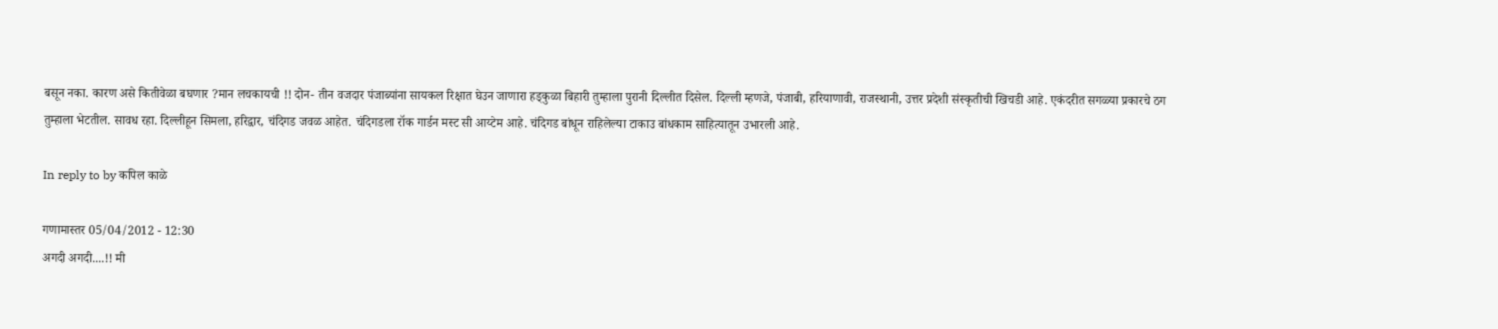बसून नका. कारण असे कितीवेळा बघणार ?मान लचकायची !! दोन- तीन वजदार पंजाब्यांना सायकल रिक्षात घेउन जाणारा हड्कुळा बिहारी तुम्हाला पुरानी दिल्लीत दिसेल. दिल्ली म्हणजे, पंजाबी, हरियाणावी, राजस्थानी, उत्तर प्रदेशी संस्कृतीची खिचडी आहे. एकंदरीत सगळ्या प्रकारचे ठग तुम्हाला भेटतील. सावध रहा. दिल्लीहून सिमला, हरिद्वार, चंदिगड जवळ आहेत. चंदिगडला रॉक गार्डन मस्ट सी आय्टेम आहे. चंदिगड बांधून राहिलेल्या टाकाउ बांधकाम साहित्यातून उभारली आहे.

In reply to by कपिल काळे

गणामास्तर 05/04/2012 - 12:30
अगदी अगदी....!! मी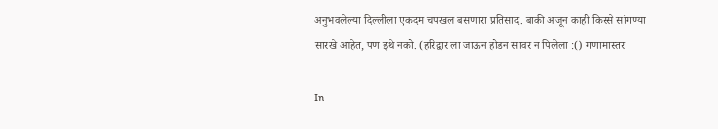अनुभवलेल्या दिल्लीला एकदम चपखल बसणारा प्रतिसाद. बाकी अजून काही किस्से सांगण्या सारखे आहेत, पण इथे नको. (हरिद्वार ला जाऊन होडन सावर न पिलेला :() गणामास्तर

In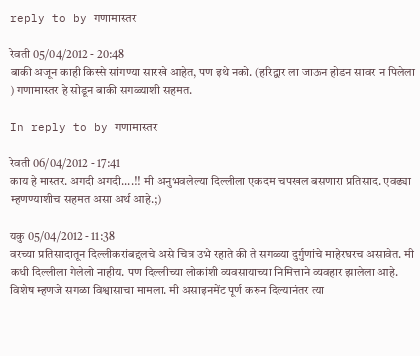reply to by गणामास्तर

रेवती 05/04/2012 - 20:48
बाकी अजून काही किस्से सांगण्या सारखे आहेत, पण इथे नको. (हरिद्वार ला जाऊन होडन सावर न पिलेला ) गणामास्तर हे सोडून बाकी सगळ्याशी सहमत.

In reply to by गणामास्तर

रेवती 06/04/2012 - 17:41
काय हे मास्तर. अगदी अगदी....!! मी अनुभवलेल्या दिल्लीला एकदम चपखल बसणारा प्रतिसाद. एवढ्या म्हणण्याशीच सहमत असा अर्थ आहे.;)

यकु 05/04/2012 - 11:38
वरच्या प्रतिसादातून दिल्लीकरांबद्दलचे असे चित्र उभे रहाते की ते सगळ्या दुर्गुणांचे माहेरघरच असावेत. मी कधी दिल्लीला गेलेलो नाहीय. पण दिल्लीच्या लोकांशी व्यवसायाच्या निमित्ताने व्यवहार झालेला आहे. विशेष म्हणजे सगळा विश्वासाचा मामला. मी असाइनमेंट पूर्ण करुन दिल्यानंतर त्या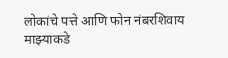लोकांचे पत्ते आणि फोन नंबरशिवाय माझ्याकडे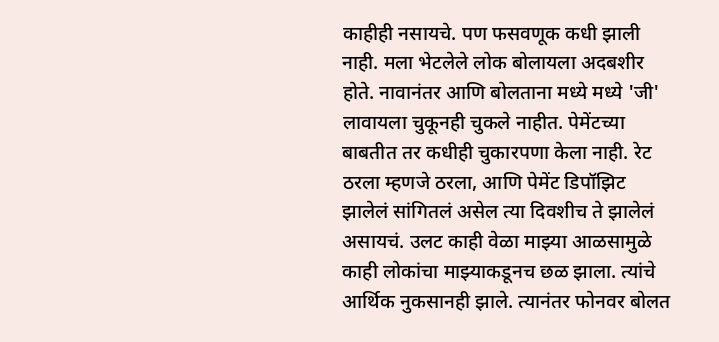काहीही नसायचे. पण फसवणूक कधी झाली नाही. मला भेटलेले लोक बोलायला अदबशीर होते. नावानंतर आणि बोलताना मध्‍ये मध्‍ये 'जी' लावायला चुकूनही चुकले नाहीत. पेमेंटच्या बाबतीत तर कधीही चुकारपणा केला नाही. रेट ठरला म्हणजे ठरला, आणि पेमेंट डिपॉझिट झालेलं सांगितलं असेल त्या दिवशीच ते झालेलं असायचं. उलट काही वेळा माझ्या आळसामुळे काही लोकांचा माझ्याकडूनच छळ झाला. त्यांचे आर्थिक नुकसानही झाले. त्यानंतर फोनवर बोलत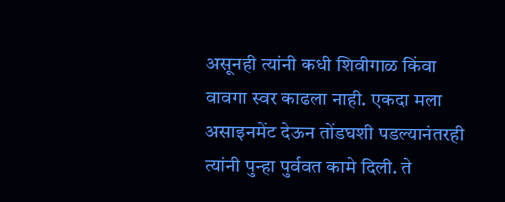असूनही त्यांनी कधी शिवीगाळ किंवा वावगा स्वर काढला नाही. एकदा मला असाइनमेंट देऊन तोंडघशी पडल्यानंतरही त्यांनी पुन्हा पुर्ववत कामे दिली. ते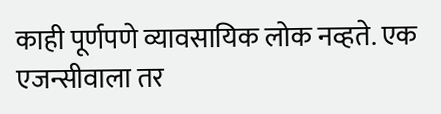काही पूर्णपणे व्यावसायिक लोक नव्हते. एक एजन्सीवाला तर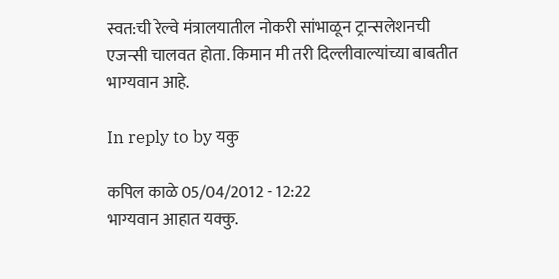स्वत:ची रेल्वे मंत्रालयातील नोकरी सांभाळून ट्रान्सलेशनची एजन्सी चालवत होता. किमान मी तरी दिल्लीवाल्यांच्या बाबतीत भाग्यवान आहे.

In reply to by यकु

कपिल काळे 05/04/2012 - 12:22
भाग्यवान आहात यक्कु.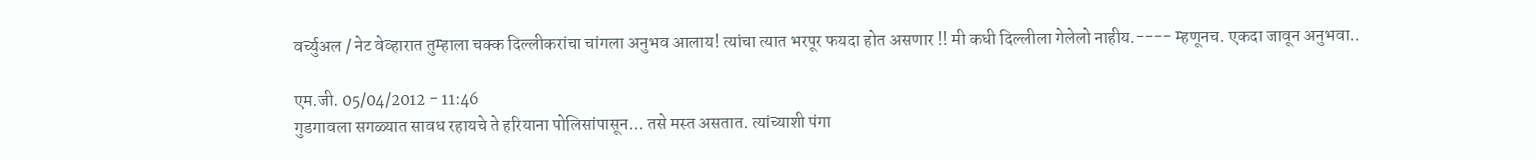वर्च्युअल / नेट वेव्हारात तुम्हाला चक्क दिल्लीकरांचा चांगला अनुभव आलाय! त्यांचा त्यात भरपूर फयदा होत असणार !! मी कधी दिल्लीला गेलेलो नाहीय.---- म्हणूनच. एकदा जावून अनुभवा..

एम.जी. 05/04/2012 - 11:46
गुडगावला सगळ्यात सावध रहायचे ते हरियाना पोलिसांपासून... तसे मस्त असतात. त्यांच्याशी पंगा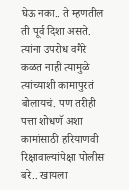घेऊ नका.. ते म्हणतील ती पूर्व दिशा असते. त्यांना उपरोध वगैरे कळत नाही त्यामुळे त्यांच्याशी कामापुरतं बोलायचं. पण तरीही पत्ता शोधणॅ अशा कामांसाठी हरियाणवी रिक्षावाल्यांपेक्षा पोलीस बरे.. खायला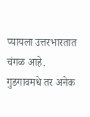प्यायला उत्तरभारतात चंगळ आहे. गुडगावमधे तर अनेक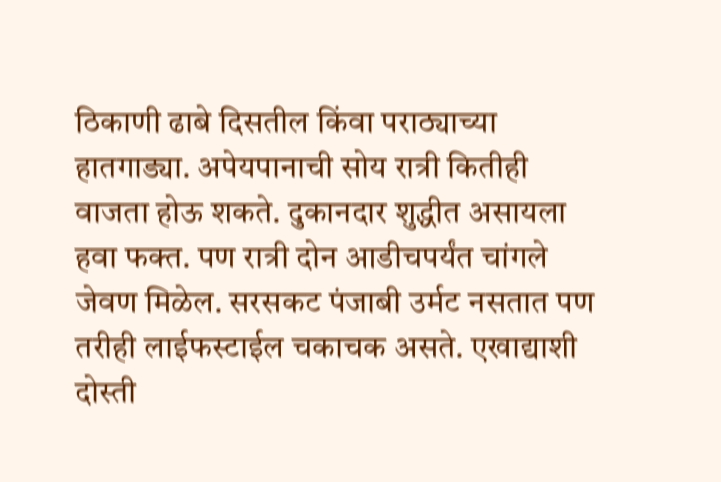ठिकाणी ढाबे दिसतील किंवा पराठ्याच्या हातगाड्या. अपेयपानाची सोय रात्री कितीही वाजता होऊ शकते. दुकानदार शुद्धीत असायला हवा फक्त. पण रात्री दोन आडीचपर्यंत चांगले जेवण मिळेल. सरसकट पंजाबी उर्मट नसतात पण तरीही लाईफस्टाईल चकाचक असते. एखाद्याशी दोस्ती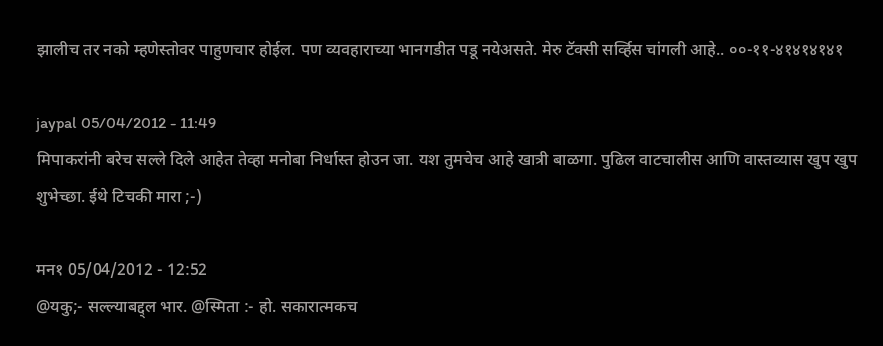झालीच तर नको म्हणेस्तोवर पाहुणचार होईल. पण व्यवहाराच्या भानगडीत पडू नयेअसते. मेरु टॅक्सी सर्व्हिस चांगली आहे.. ००-११-४१४१४१४१

jaypal 05/04/2012 - 11:49
मिपाकरांनी बरेच सल्ले दिले आहेत तेव्हा मनोबा निर्धास्त होउन जा. यश तुमचेच आहे खात्री बाळगा. पुढिल वाटचालीस आणि वास्तव्यास खुप खुप शुभेच्छा. ईथे टिचकी मारा ;-)

मन१ 05/04/2012 - 12:52
@यकु;- सल्ल्याबद्द्ल भार. @स्मिता :- हो. सकारात्मकच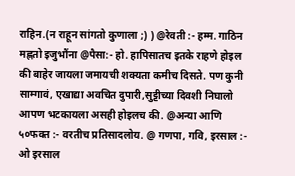राहिन.(न राहून सांगतो कुणाला ;) ) @रेवती :- हम्म. गाठिन मह्णतो इजुभौंना @पैसा:- हो. हापिसातच इतके राहणे होइल की बाहेर जायला जमायची शक्यता कमीच दिसते. पण कुनी साम्गावं, एखाद्या अवचित दुपारी,सुट्टीच्या दिवशी निघालो आपण भटकायला असही होइलच की. @अन्या आणि ५०फक्त :- वरतीच प्रतिसादलोय. @ गणपा, गवि, इरसाल :- ओ इरसाल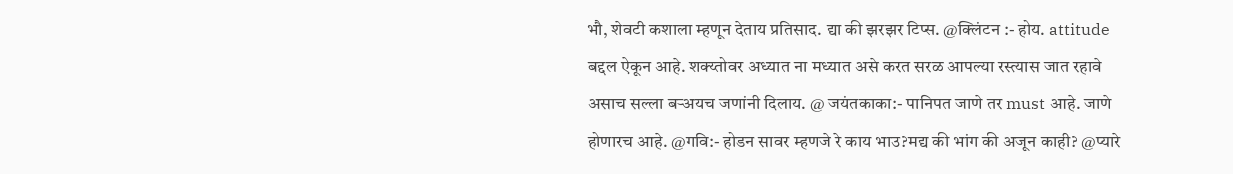भौ, शेवटी कशाला म्हणून देताय प्रतिसाद. द्या की झरझर टिप्स. @क्लिंटन :- होय. attitude बद्दल ऐकून आहे. शक्य्तोवर अध्यात ना मध्यात असे करत सरळ आपल्या रस्त्यास जात रहावे असाच सल्ला बर्‍अयच जणांनी दिलाय. @ जयंतकाका:- पानिपत जाणे तर must आहे. जाणे होणारच आहे. @गवि:- होडन सावर म्हणजे रे काय भाउ?मद्य की भांग की अजून काही? @प्यारे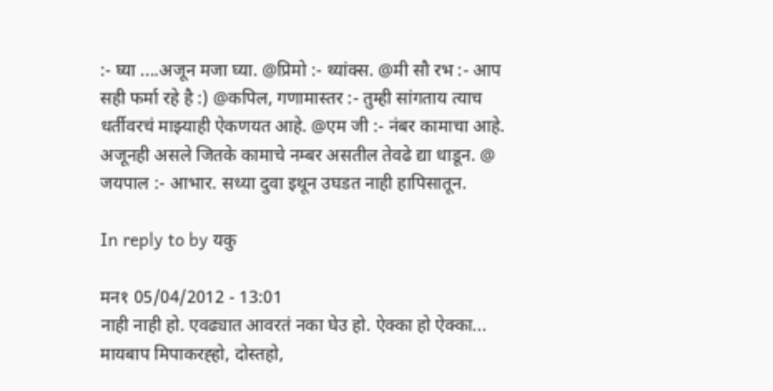:- घ्या ....अजून मजा घ्या. @प्रिमो :- थ्यांक्स. @मी सौ रभ :- आप सही फर्मा रहे है :) @कपिल, गणामास्तर :- तुम्ही सांगताय त्याच धर्तीवरचं माझ्याही ऐकणयत आहे. @एम जी :- नंबर कामाचा आहे. अजूनही असले जितके कामाचे नम्बर असतील तेवढे द्या धाडून. @ जयपाल :- आभार. सध्या दुवा इथून उघडत नाही हापिसातून.

In reply to by यकु

मन१ 05/04/2012 - 13:01
नाही नाही हो. एवढ्यात आवरतं नका घेउ हो. ऐक्का हो ऐक्का... मायबाप मिपाकरह्हो, दोस्तहो,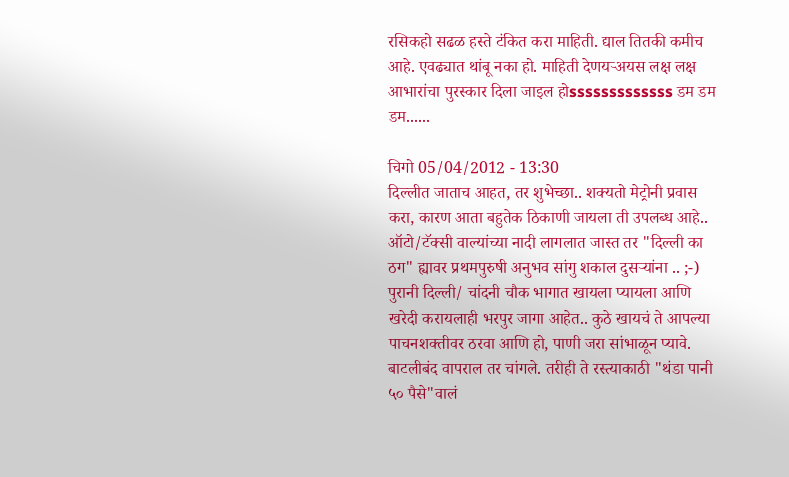रसिकहो सढळ हस्ते टंकित करा माहिती. द्याल तितकी कमीच आहे. एवढ्यात थांबू नका हो. माहिती देणयर्‍अयस लक्ष लक्ष आभारांचा पुरस्कार दिला जाइल होsssssssssssss डम डम डम......

चिगो 05/04/2012 - 13:30
दिल्लीत जाताच आहत, तर शुभेच्छा.. शक्यतो मेट्रोनी प्रवास करा, कारण आता बहुतेक ठिकाणी जायला ती उपलब्ध आहे.. ऑटो/टॅक्सी वाल्यांच्या नादी लागलात जास्त तर "दिल्ली का ठग" ह्यावर प्रथमपुरुषी अनुभव सांगु शकाल दुसर्‍यांना .. ;-) पुरानी दिल्ली/ चांदनी चौक भागात खायला प्यायला आणि खरेदी करायलाही भरपुर जागा आहेत.. कुठे खायचं ते आपल्या पाचनशक्तीवर ठरवा आणि हो, पाणी जरा सांभाळून प्यावे. बाटलीबंद वापराल तर चांगले. तरीही ते रस्त्याकाठी "थंडा पानी ५० पैसे"वालं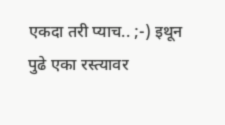एकदा तरी प्याच.. ;-) इथून पुढे एका रस्त्यावर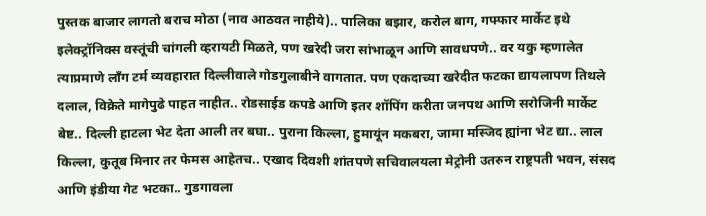पुस्तक बाजार लागतो बराच मोठा (नाव आठवत नाहीये).. पालिका बझार, करोल बाग, गफ्फार मार्केट इथे इलेक्ट्रॉनिक्स वस्तूंची चांगली व्हरायटी मिळते, पण खरेदी जरा सांभाळून आणि सावधपणे.. वर यकु म्हणालेत त्याप्रमाणे लाँग टर्म व्यवहारात दिल्लीवाले गोडगुलाबीने वागतात. पण एकदाच्या खरेदीत फटका द्यायलापण तिथले दलाल, विक्रेते मागेपुढे पाहत नाहीत.. रोडसाईड कपडे आणि इतर शॉपिंग करीता जनपथ आणि सरोजिनी मार्केट बेष्ट.. दिल्ली हाटला भेट देता आली तर बघा.. पुराना किल्ला, हुमायूंन मकबरा, जामा मस्जिद ह्यांना भेट द्या.. लाल किल्ला, कुतूब मिनार तर फेमस आहेतच.. एखाद दिवशी शांतपणे सचिवालयला मेट्रोनी उतरुन राष्ट्रपती भवन, संसद आणि इंडीया गेट भटका.. गुडगावला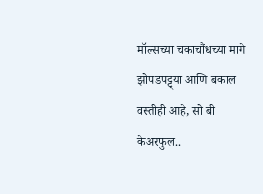मॉल्सच्या चकाचौंधच्या मागे झोपडपट्ट्या आणि बकाल वस्तीही आहे, सो बी केअरफुल..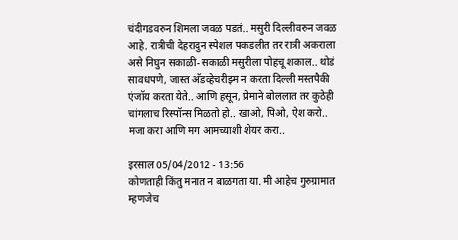चंदीगडवरुन शिमला जवळ पडतं.. मसुरी दिल्लीवरुन जवळ आहे. रात्रीची देहरादुन स्पेशल पकडलीत तर रात्री अकराला असे निघुन सकाळी-सकाळी मसुरीला पोहचू शकाल.. थोडं सावधपणे, जास्त अ‍ॅडव्हेचरीझ्म न करता दिल्ली मस्तपैकी एंजॉय करता येते.. आणि हसून, प्रेमाने बोललात तर कुठेही चांगलाच रिस्पॉन्स मिळतो हो.. खाओ, पिओ, ऐश करो.. मजा करा आणि मग आमच्याशी शेयर करा..

इरसाल 05/04/2012 - 13:56
कोणताही किंतु मनात न बाळगता या. मी आहेच गुरुग्रामात म्हणजेच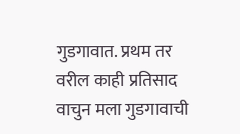गुडगावात. प्रथम तर वरील काही प्रतिसाद वाचुन मला गुडगावाची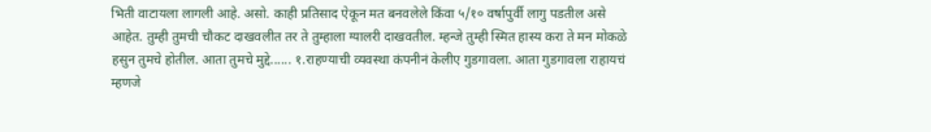भिती वाटायला लागली आहे. असो. काही प्रतिसाद ऐकून मत बनवलेले किंवा ५/१० वर्षापुर्वी लागु पडतील असे आहेत. तुम्ही तुमची चौकट दाखवलीत तर ते तुम्हाला ग्यालरी दाखवतील. म्हन्जे तुम्ही स्मित हास्य करा ते मन मोकळे हसुन तुमचे होतील. आता तुमचे मुद्दे...... १.राहण्याची व्यवस्था कंपनीनं केलीए गुडगावला. आता गुडगावला राहायचं म्हणजे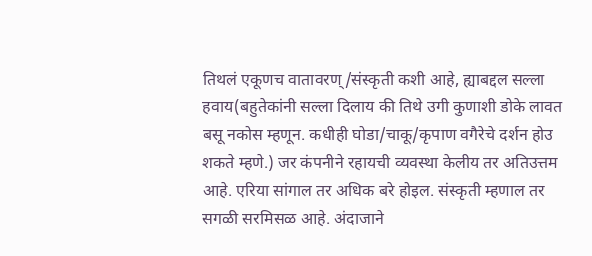तिथलं एकूणच वातावरण्/संस्कृती कशी आहे, ह्याबद्दल सल्ला हवाय(बहुतेकांनी सल्ला दिलाय की तिथे उगी कुणाशी डोके लावत बसू नकोस म्हणून. कधीही घोडा/चाकू/कृपाण वगैरेचे दर्शन होउ शकते म्हणे.) जर कंपनीने रहायची व्यवस्था केलीय तर अतिउत्तम आहे. एरिया सांगाल तर अधिक बरे होइल. संस्कृती म्हणाल तर सगळी सरमिसळ आहे. अंदाजाने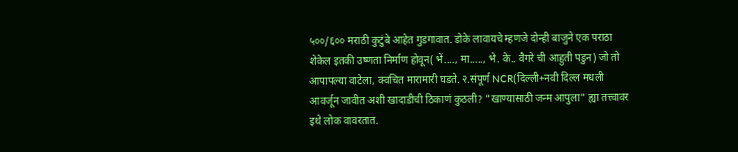५००/६०० मराठी कुटुंबे आहेत गुडगावात. डोके लावायचे म्हणजे दोन्ही बाजुने एक पराठा शेकेल इतकी उष्णता निर्माण होवून( भें...., मा....., भे. के.. वैगरे ची आहुती पडुन) जो तो आपापल्या वाटेला, क्वचित मारामारी घडते. २.संपूर्ण NCR(दिल्ली+नवी दिल्ल मधली आवर्जून जावीत अशी खादाडीची ठिकाणं कुठली? "खाण्यासाठी जन्म आपुला" ह्या तत्त्वावर इथे लोक वावरतात.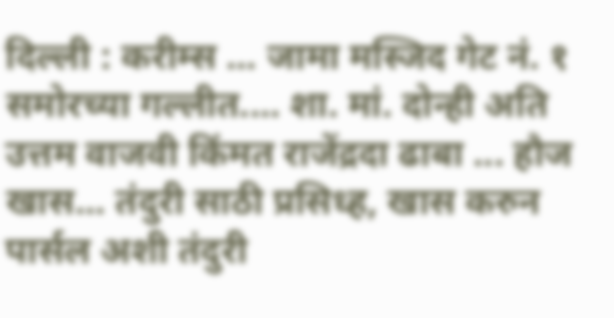दिल्ली : करीम्स ... जामा मस्जिद गेट नं. १ समोरच्या गल्लीत.... शा. मां. दोन्ही अति उत्तम वाजवी किंमत राजेंद्रदा ढाबा ... हौज खास... तंदुरी साठी प्रसिध्ह, खास करुन पार्सल अशी तंदुरी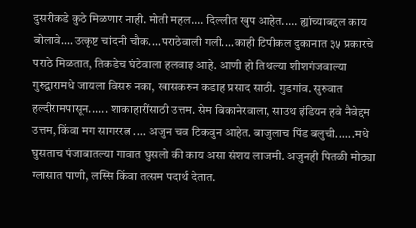दुसरीकडे कुठे मिळणार नाही. मोती महल.... दिल्लीत खुप आहेत..... ह्यांच्याबद्दल काय बोलावे....उत्कृष्ट चांदनी चौक....पराठेवाली गली....काही टिपीकल दुकानात ३५ प्रकारचे पराठे मिळतात, तिकडेच घंटेवाला हलवाइ आहे. आणी हो तिथल्या शीशगंजवाल्या गुरुद्वारामधे जायला विसरु नका, खासकरुन कडाह प्रसाद साठी. गुडगांव. सुरुवात हल्दीरामपासून...... शाकाहारींसाठी उत्तम. सेम बिकानेरवाला, साउथ इंडियन हवे नैवेद्दम उत्तम, किंवा मग सागररत्न .... अजुन चव टिकवुन आहेत. बाजुलाच पिंड बलुची......मधे घुसताच पंजाबातल्या गावात घुसलो की काय असा संशय लाजमी. अजुनही पितळी मोठ्या ग्लासात पाणी, लस्सि किंवा तत्सम पदार्थ देतात.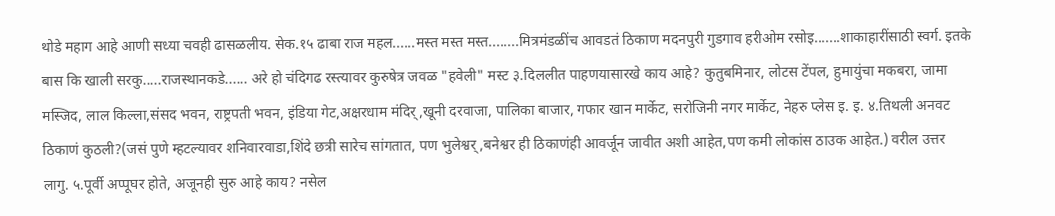थोडे महाग आहे आणी सध्या चवही ढासळलीय. सेक.१५ ढाबा राज महल......मस्त मस्त मस्त........मित्रमंडळींच आवडतं ठिकाण मदनपुरी गुडगाव हरीओम रसोइ.......शाकाहारींसाठी स्वर्ग. इतके बास कि खाली सरकु.....राजस्थानकडे...... अरे हो चंदिगढ रस्त्यावर कुरुषेत्र जवळ "हवेली" मस्ट ३.दिललीत पाहणयासारखे काय आहे? कुतुबमिनार, लोटस टेंपल, हुमायुंचा मकबरा, जामा मस्जिद, लाल किल्ला,संसद भवन, राष्ट्रपती भवन, इंडिया गेट,अक्षरधाम मंदिर्,खूनी दरवाजा, पालिका बाजार, गफार खान मार्केट, सरोजिनी नगर मार्केट, नेहरु प्लेस इ. इ. ४.तिथली अनवट ठिकाणं कुठली?(जसं पुणे म्हटल्यावर शनिवारवाडा,शिंदे छत्री सारेच सांगतात, पण भुलेश्वर्,बनेश्वर ही ठिकाणंही आवर्जून जावीत अशी आहेत,पण कमी लोकांस ठाउक आहेत.) वरील उत्तर लागु. ५.पूर्वी अप्पूघर होते, अजूनही सुरु आहे काय? नसेल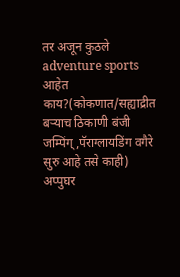तर अजून कुठले adventure sports आहेत काय?(कोकणात/सह्याद्रीत बर्‍याच ठिकाणी बंजी जम्पिंग्,पॅराग्लायडिंग वगैरे सुरु आहे तसे काही) अप्पुघर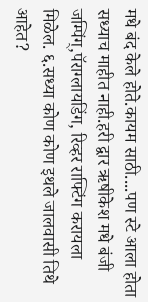मधे बंद केले होते.कायम साठी....पण स्टे आला होता सध्याच माहीत नाही.हरी द्वार ऋषीकेश मधे बंजी जम्पिंग्,पॅराग्लायडिंग, रिव्हर राफ्टिंग करायला मिळेल. ६.सध्या कोण कोण इथले जालवासी तिथे आहेत?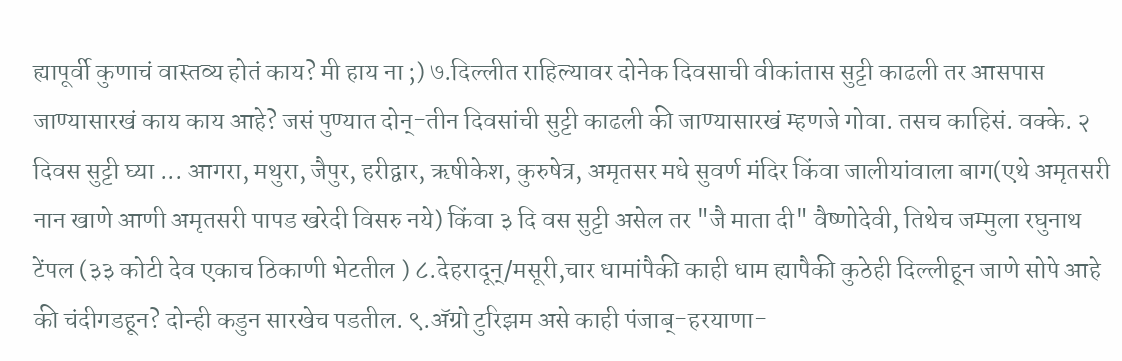ह्यापूर्वी कुणाचं वास्तव्य होतं काय? मी हाय ना ;) ७.दिल्लीत राहिल्यावर दोनेक दिवसाची वीकांतास सुट्टी काढली तर आसपास जाण्यासारखं काय काय आहे? जसं पुण्यात दोन्-तीन दिवसांची सुट्टी काढली की जाण्यासारखं म्हणजे गोवा. तसच काहिसं. वक्के. २ दिवस सुट्टी घ्या ... आगरा, मथुरा, जैपुर, हरीद्वार, ऋषीकेश, कुरुषेत्र, अमृतसर मधे सुवर्ण मंदिर किंवा जालीयांवाला बाग(एथे अमृतसरी नान खाणे आणी अमृतसरी पापड खरेदी विसरु नये) किंवा ३ दि वस सुट्टी असेल तर "जै माता दी" वैष्णोदेवी, तिथेच जम्मुला रघुनाथ टेंपल (३३ कोटी देव एकाच ठिकाणी भेटतील ) ८.देहरादून्/मसूरी,चार धामांपैकी काही धाम ह्यापैकी कुठेही दिल्लीहून जाणे सोपे आहे की चंदीगडहून? दोन्ही कडुन सारखेच पडतील. ९.अ‍ॅग्रो टुरिझम असे काही पंजाब्-हरयाणा-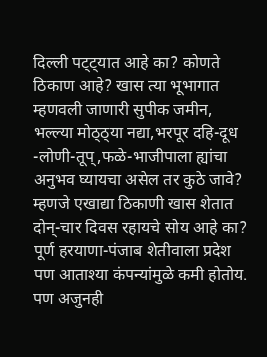दिल्ली पट्ट्यात आहे का? कोणते ठिकाण आहे? खास त्या भूभागात म्हणवली जाणारी सुपीक जमीन, भल्ल्या मोठ्ठ्या नद्या,भरपूर दहि-दूध -लोणी-तूप्,फळे-भाजीपाला ह्यांचा अनुभव घ्यायचा असेल तर कुठे जावे? म्हणजे एखाद्या ठिकाणी खास शेतात दोन्-चार दिवस रहायचे सोय आहे का? पूर्ण हरयाणा-पंजाब शेतीवाला प्रदेश पण आताश्या कंपन्यांमुळे कमी होतोय. पण अजुनही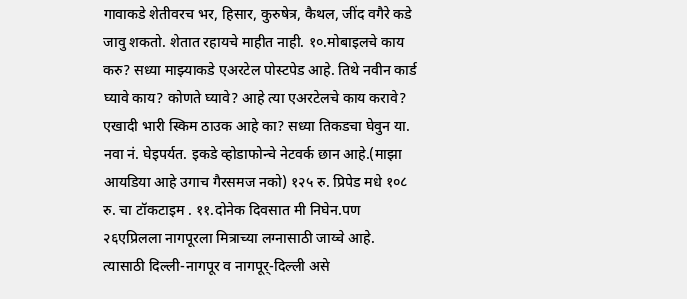गावाकडे शेतीवरच भर, हिसार, कुरुषेत्र, कैथल, जींद वगैरे कडे जावु शकतो. शेतात रहायचे माहीत नाही. १०.मोबाइलचे काय करु? सध्या माझ्याकडे एअरटेल पोस्टपेड आहे. तिथे नवीन कार्ड घ्यावे काय? कोणते घ्यावे? आहे त्या एअरटेलचे काय करावे? एखादी भारी स्किम ठाउक आहे का? सध्या तिकडचा घेवुन या. नवा नं. घेइपर्यत. इकडे व्होडाफोन्चे नेटवर्क छान आहे.(माझा आयडिया आहे उगाच गैरसमज नको) १२५ रु. प्रिपेड मधे १०८ रु. चा टॉकटाइम . ११.दोनेक दिवसात मी निघेन.पण २६एप्रिलला नागपूरला मित्राच्या लग्नासाठी जाय्चे आहे. त्यासाठी दिल्ली-नागपूर व नागपूर्-दिल्ली असे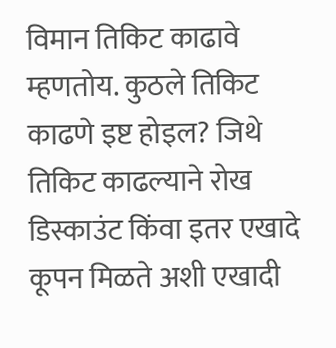विमान तिकिट काढावे म्हणतोय. कुठले तिकिट काढणे इष्ट होइल? जिथे तिकिट काढल्याने रोख डिस्काउंट किंवा इतर एखादे कूपन मिळते अशी एखादी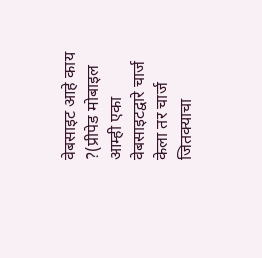वेबसाइट आहे काय ?(प्रीपेड मोबाइल आम्ही एका वेबसाइटद्वारे चार्ज केला तर चार्ज जितक्याचा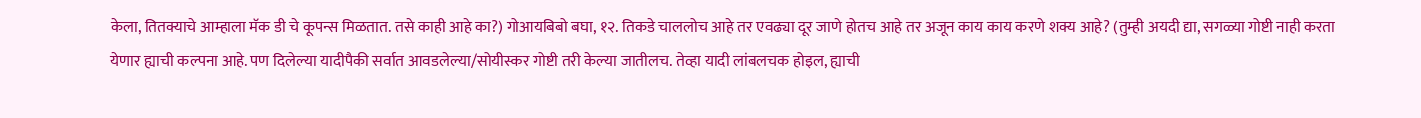केला, तितक्याचे आम्हाला मॅक डी चे कूपन्स मिळतात. तसे काही आहे का?) गोआयबिबो बघा, १२. तिकडे चाललोच आहे तर एवढ्या दूर जाणे होतच आहे तर अजून काय काय करणे शक्य आहे? (तुम्ही अयदी द्या, सगळ्या गोष्टी नाही करता येणार ह्याची कल्पना आहे. पण दिलेल्या यादीपैकी सर्वात आवडलेल्या/सोयीस्कर गोष्टी तरी केल्या जातीलच. तेव्हा यादी लांबलचक होइल, ह्याची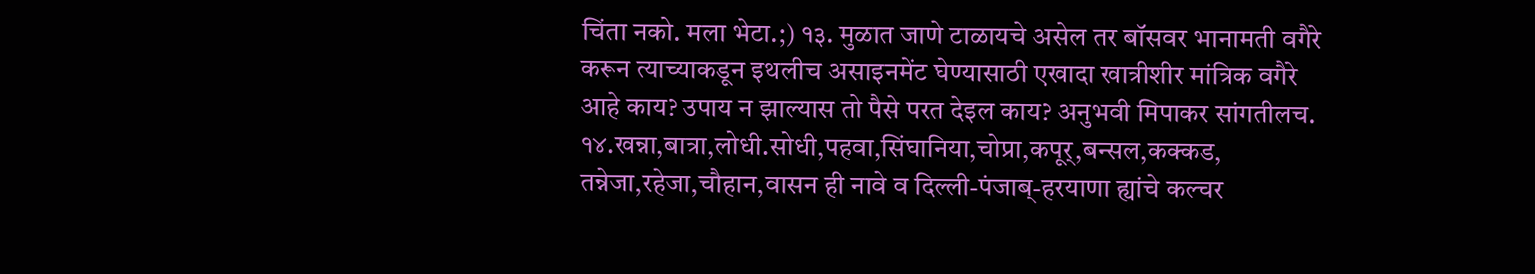चिंता नको. मला भेटा.;) १३. मुळात जाणे टाळायचे असेल तर बॉसवर भानामती वगैरे करून त्याच्याकडून इथलीच असाइनमेंट घेण्यासाठी एखादा खात्रीशीर मांत्रिक वगैरे आहे काय? उपाय न झाल्यास तो पैसे परत देइल काय? अनुभवी मिपाकर सांगतीलच. १४.खन्ना,बात्रा,लोधी.सोधी,पहवा,सिंघानिया,चोप्रा,कपूर्,बन्सल,कक्कड, तन्नेजा,रहेजा,चौहान,वासन ही नावे व दिल्ली-पंजाब्-हरयाणा ह्यांचे कल्चर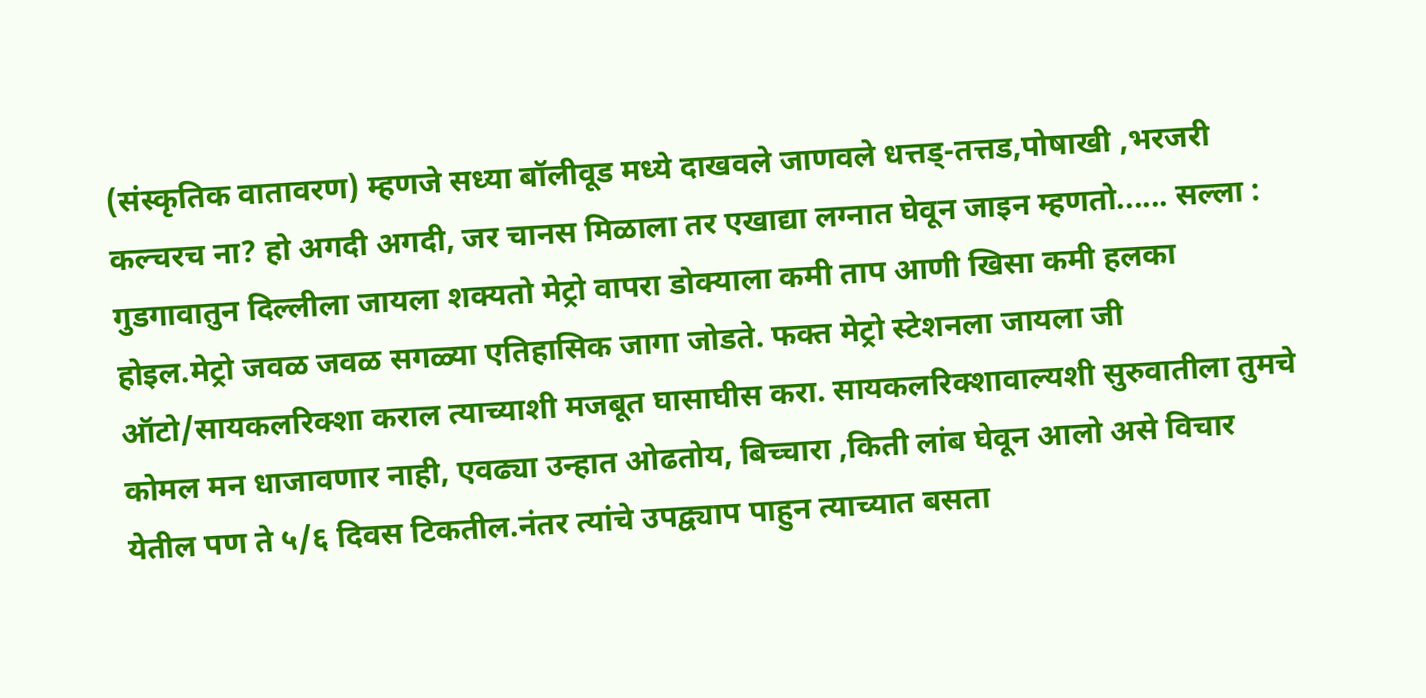(संस्कृतिक वातावरण) म्हणजे सध्या बॉलीवूड मध्ये दाखवले जाणवले धत्तड्-तत्तड,पोषाखी ,भरजरी कल्चरच ना? हो अगदी अगदी, जर चानस मिळाला तर एखाद्या लग्नात घेवून जाइन म्हणतो...... सल्ला : गुडगावातुन दिल्लीला जायला शक्यतो मेट्रो वापरा डोक्याला कमी ताप आणी खिसा कमी हलका होइल.मेट्रो जवळ जवळ सगळ्या एतिहासिक जागा जोडते. फक्त मेट्रो स्टेशनला जायला जी ऑटो/सायकलरिक्शा कराल त्याच्याशी मजबूत घासाघीस करा. सायकलरिक्शावाल्यशी सुरुवातीला तुमचे कोमल मन धाजावणार नाही, एवढ्या उन्हात ओढतोय, बिच्चारा ,किती लांब घेवून आलो असे विचार येतील पण ते ५/६ दिवस टिकतील.नंतर त्यांचे उपद्व्याप पाहुन त्याच्यात बसता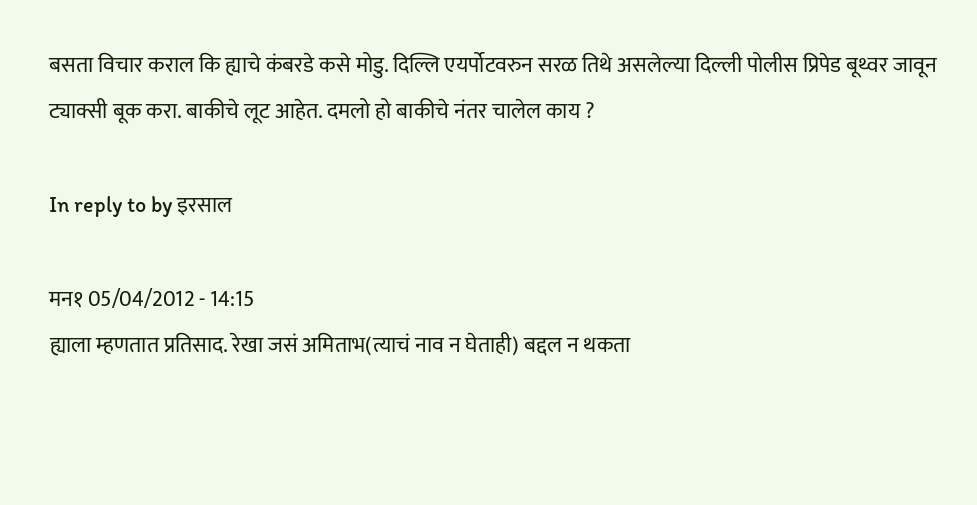बसता विचार कराल कि ह्याचे कंबरडे कसे मोडु. दिल्लि एयर्पोटवरुन सरळ तिथे असलेल्या दिल्ली पोलीस प्रिपेड बूथ्वर जावून ट्याक्सी बूक करा. बाकीचे लूट आहेत. दमलो हो बाकीचे नंतर चालेल काय ?

In reply to by इरसाल

मन१ 05/04/2012 - 14:15
ह्याला म्हणतात प्रतिसाद. रेखा जसं अमिताभ(त्याचं नाव न घेताही) बद्दल न थकता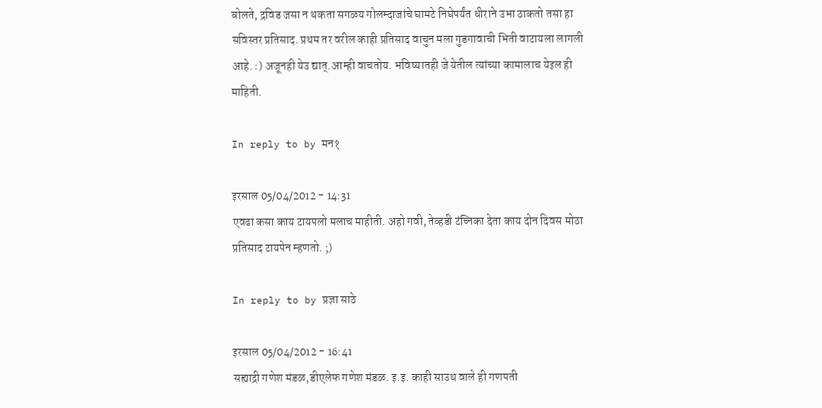बोलते, द्रविड जसा न थकता सगळय गोलम्दाजांचे घामटे निघेपर्यंत धीराने उभा ठाकतो तसा हा सविस्तर प्रतिसाद. प्रथम तर वरील काही प्रतिसाद वाचुन मला गुडगावाची भिती वाटायला लागली आहे. :) अजूनही येउ द्यात्.आम्ही वाचतोय. भविष्यातही जे येतील त्यांच्या कामालाच येइल ही माहिती.

In reply to by मन१

इरसाल 05/04/2012 - 14:31
एवढा कसा काय टायपलो मलाच माहीती. अहो गवी, तेव्हडी टंच्निका देता काय दोन दिवस मोठा प्रतिसाद टायपेन म्हणतो. ;)

In reply to by प्रज्ञा साठे

इरसाल 05/04/2012 - 16:41
सह्याद्री गणेश मंडळ,डीएलेफ गणेश मंडळ. इ.इ. काही साउथ वाले ही गणपती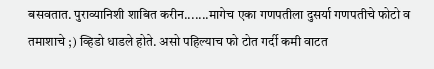बसवतात. पुराव्यानिशी शाबित करीन.......मागेच एका गणपतीला दुसर्या गणपतीचे फोटो व तमाशाचे ;) व्हिडो धाडले होते. असो पहिल्याच फो टोत गर्दी कमी वाटत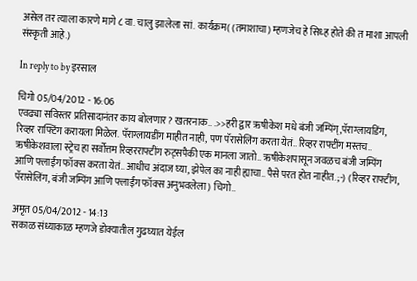असेल तर त्याला कारणे मागे ८ वा. चालु झालेला सां. कार्यक्रम( (तमाशाचा) म्हणजेच हे सिध्ह होते की त माशा आपली संस्कृती आहे.)

In reply to by इरसाल

चिगो 05/04/2012 - 16:06
एवढ्या सविस्तर प्रतिसादानंतर काय बोलणार? खतरनाक.. .>>हरी द्वार ऋषीकेश मधे बंजी जम्पिंग्,पॅराग्लायडिंग, रिव्हर राफ्टिंग करायला मिळेल. पॅराग्लायडींग माहीत नाही, पण पॅरासेलिंग करता येतं.. रिव्हर राफ्टींग मस्तच.. ऋषीकेशवाला स्ट्रेच हा सर्वोत्तम रिव्हरराफ्टींग रुट्सपैकी एक मानला जातो.. ऋषीकेशपासून जवळच बंजी जम्पिंग आणि फ्लाईंग फॉक्स करता येतं.. आधीच अंदाज घ्या, झेपेल का नाही ह्याचा.. पैसे परत होत नाहीत. ;-) (रिव्हर राफ्टींग, पॅरासेलिंग, बंजी जम्पिंग आणि फ्लाईंग फॉक्स अनुभवलेला) चिगो..

अमृत 05/04/2012 - 14:13
सकाळ संध्याकाळ म्हणजे डोक्यातील गुढघ्यात येईल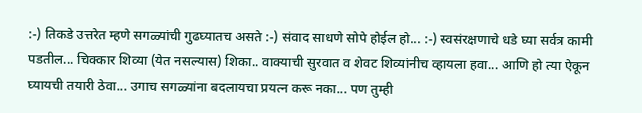:-) तिकडे उत्तरेत म्हणे सगळ्यांची गुढघ्यातच असते :-) संवाद साधणे सोपे होईल हो... :-) स्वसंरक्षणाचे धडे घ्या सर्वत्र कामी पडतील... चिक्कार शिव्या (येत नसल्यास) शिका.. वाक्याची सुरवात व शेवट शिव्यांनीच व्हायला हवा... आणि हो त्या ऐकून घ्यायची तयारी ठेवा... उगाच सगळ्यांना बदलायचा प्रयत्न करू नका... पण तुम्ही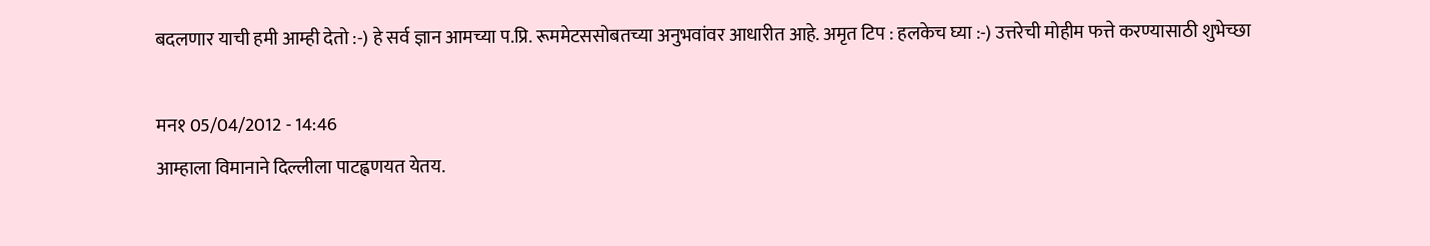बदलणार याची हमी आम्ही देतो :-) हे सर्व ज्ञान आमच्या प.प्रि. रूममेटससोबतच्या अनुभवांवर आधारीत आहे. अमृत टिप : हलकेच घ्या :-) उत्तरेची मोहीम फत्ते करण्यासाठी शुभेच्छा

मन१ 05/04/2012 - 14:46
आम्हाला विमानाने दिल्लीला पाटह्वणयत येतय.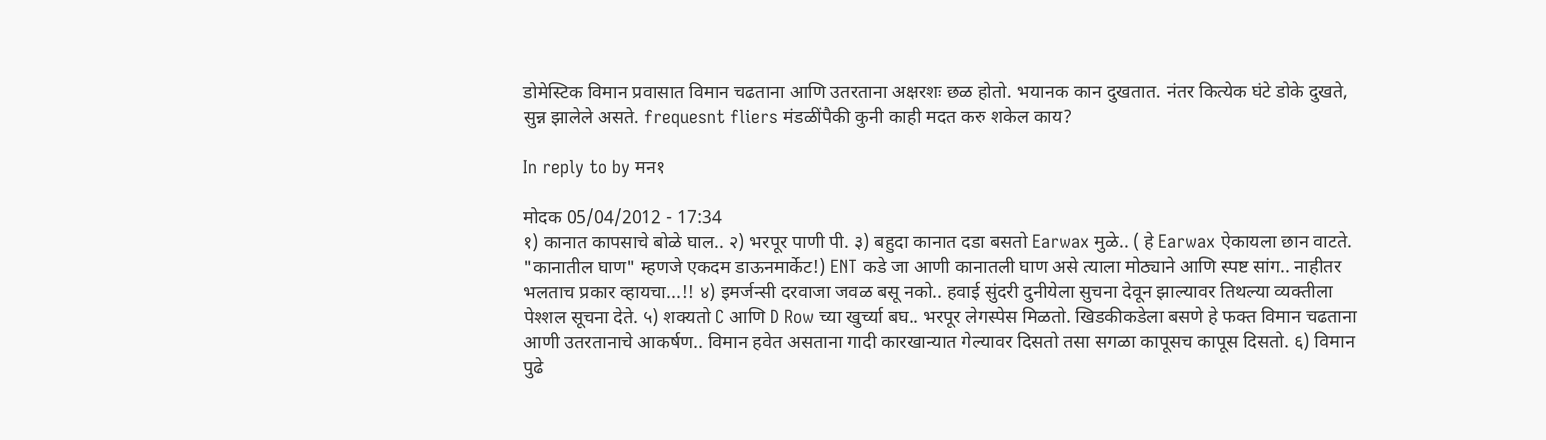डोमेस्टिक विमान प्रवासात विमान चढताना आणि उतरताना अक्षरशः छळ होतो. भयानक कान दुखतात. नंतर कित्येक घंटे डोके दुखते, सुन्न झालेले असते. frequesnt fliers मंडळींपैकी कुनी काही मदत करु शकेल काय?

In reply to by मन१

मोदक 05/04/2012 - 17:34
१) कानात कापसाचे बोळे घाल.. २) भरपूर पाणी पी. ३) बहुदा कानात दडा बसतो Earwax मुळे.. ( हे Earwax ऐकायला छान वाटते. "कानातील घाण" म्हणजे एकदम डाऊनमार्केट!) ENT कडे जा आणी कानातली घाण असे त्याला मोठ्याने आणि स्पष्ट सांग.. नाहीतर भलताच प्रकार व्हायचा...!! ४) इमर्जन्सी दरवाजा जवळ बसू नको.. हवाई सुंदरी दुनीयेला सुचना देवून झाल्यावर तिथल्या व्यक्तीला पेश्शल सूचना देते. ५) शक्यतो C आणि D Row च्या खुर्च्या बघ.. भरपूर लेगस्पेस मिळतो. खिडकीकडेला बसणे हे फक्त विमान चढताना आणी उतरतानाचे आकर्षण.. विमान हवेत असताना गादी कारखान्यात गेल्यावर दिसतो तसा सगळा कापूसच कापूस दिसतो. ६) विमान पुढे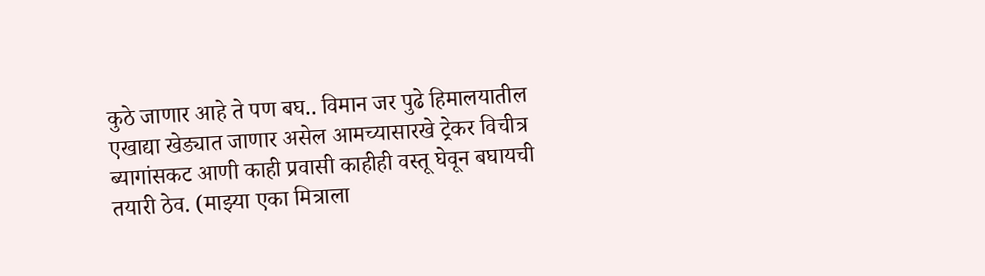कुठे जाणार आहे ते पण बघ.. विमान जर पुढे हिमालयातील एखाद्या खेड्यात जाणार असेल आमच्यासारखे ट्रेकर विचीत्र ब्यागांसकट आणी काही प्रवासी काहीही वस्तू घेवून बघायची तयारी ठेव. (माझ्या एका मित्राला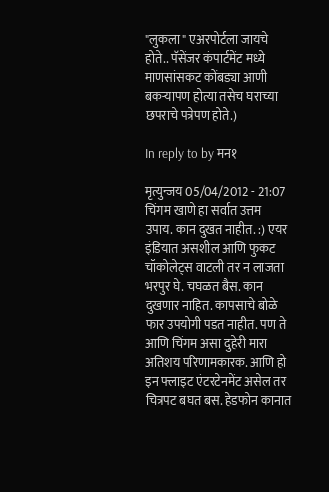"लुकला" एअरपोर्टला जायचे होते.. पॅसेंजर कंपार्टमेंट मध्ये माणसांसकट कोंबड्या आणी बकर्‍यापण होत्या तसेच घराच्या छपराचे पत्रेपण होते.)

In reply to by मन१

मृत्युन्जय 05/04/2012 - 21:07
चिंगम खाणे हा सर्वात उत्तम उपाय. कान दुखत नाहीत. :) एयर इंडियात असशील आणि फुकट चॉकोलेट्स वाटली तर न लाजता भरपुर घे. चघळत बैस. कान दुखणार नाहित. कापसाचे बोळे फार उपयोगी पडत नाहीत. पण ते आणि चिंगम असा दुहेरी मारा अतिशय परिणामकारक. आणि हो इन फ्लाइट एंटरटेनमेंट असेल तर चित्रपट बघत बस. हेडफोन कानात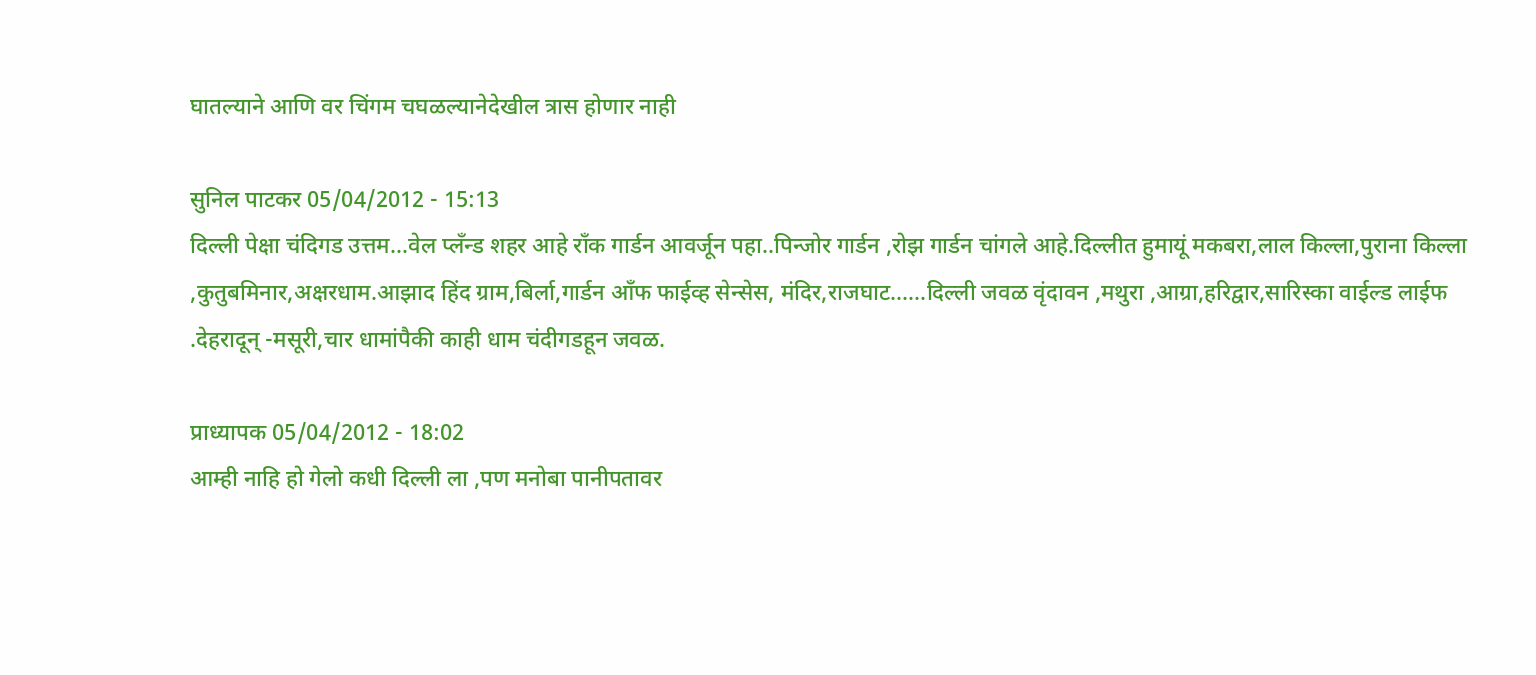घातल्याने आणि वर चिंगम चघळल्यानेदेखील त्रास होणार नाही

सुनिल पाटकर 05/04/2012 - 15:13
दिल्ली पेक्षा चंदिगड उत्तम...वेल प्लँन्ड शहर आहे राँक गार्डन आवर्जून पहा..पिन्जोर गार्डन ,रोझ गार्डन चांगले आहे.दिल्लीत हुमायूं मकबरा,लाल किल्ला,पुराना किल्ला ,कुतुबमिनार,अक्षरधाम.आझाद हिंद ग्राम,बिर्ला,गार्डन आँफ फाईव्ह सेन्सेस, मंदिर,राजघाट......दिल्ली जवळ वृंदावन ,मथुरा ,आग्रा,हरिद्वार,सारिस्का वाईल्ड लाईफ .देहरादून् -मसूरी,चार धामांपैकी काही धाम चंदीगडहून जवळ.

प्राध्यापक 05/04/2012 - 18:02
आम्ही नाहि हो गेलो कधी दिल्ली ला ,पण मनोबा पानीपतावर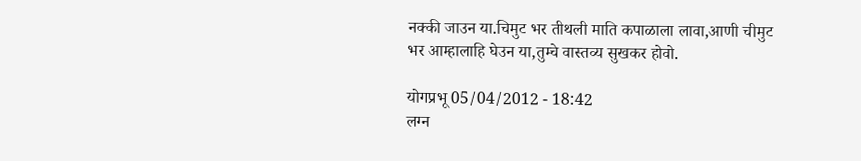नक्की जाउन या.चिमुट भर तीथली माति कपाळाला लावा,आणी चीमुट भर आम्हालाहि घेउन या,तुम्चे वास्तव्य सुखकर होवो.

योगप्रभू 05/04/2012 - 18:42
लग्न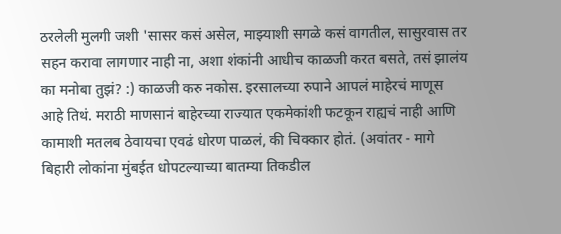ठरलेली मुलगी जशी 'सासर कसं असेल, माझ्याशी सगळे कसं वागतील, सासुरवास तर सहन करावा लागणार नाही ना, अशा शंकांनी आधीच काळजी करत बसते, तसं झालंय का मनोबा तुझं? :) काळजी करु नकोस. इरसालच्या रुपाने आपलं माहेरचं माणूस आहे तिथं. मराठी माणसानं बाहेरच्या राज्यात एकमेकांशी फटकून राह्यचं नाही आणि कामाशी मतलब ठेवायचा एवढं धोरण पाळलं, की चिक्कार होतं. (अवांतर - मागे बिहारी लोकांना मुंबईत धोपटल्याच्या बातम्या तिकडील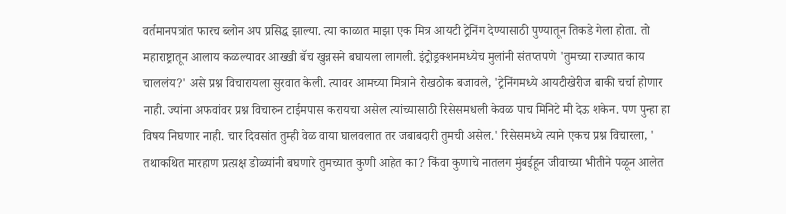वर्तमानपत्रांत फारच ब्लोन अप प्रसिद्ध झाल्या. त्या काळात माझा एक मित्र आयटी ट्रेनिंग देण्यासाठी पुण्यातून तिकडे गेला होता. तो महाराष्ट्रातून आलाय कळल्यावर आख्खी बॅच खुन्नसने बघायला लागली. इंट्रोड्रक्शनमध्येच मुलांनी संतप्तपणे 'तुमच्या राज्यात काय चाललंय?' असे प्रश्न विचारायला सुरवात केली. त्यावर आमच्या मित्राने रोखठोक बजावले, 'ट्रेनिंगमध्ये आयटीखेरीज बाकी चर्चा होणार नाही. ज्यांना अफवांवर प्रश्न विचारुन टाईमपास करायचा असेल त्यांच्यासाठी रिसेसमधली केवळ पाच मिनिटे मी देऊ शकेन. पण पुन्हा हा विषय निघणार नाही. चार दिवसांत तुम्ही वेळ वाया घालवलात तर जबाबदारी तुमची असेल.' रिसेसमध्ये त्याने एकच प्रश्न विचारला, ' तथाकथित मारहाण प्रत्य़क्ष डोळ्यांनी बघणारे तुमच्यात कुणी आहेत का? किंवा कुणाचे नातलग मुंबईहून जीवाच्या भीतीने पळून आलेत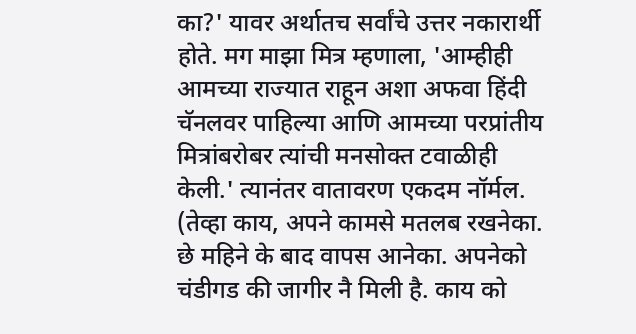का?' यावर अर्थातच सर्वांचे उत्तर नकारार्थी होते. मग माझा मित्र म्हणाला, 'आम्हीही आमच्या राज्यात राहून अशा अफवा हिंदी चॅनलवर पाहिल्या आणि आमच्या परप्रांतीय मित्रांबरोबर त्यांची मनसोक्त टवाळीही केली.' त्यानंतर वातावरण एकदम नॉर्मल. (तेव्हा काय, अपने कामसे मतलब रखनेका. छे महिने के बाद वापस आनेका. अपनेको चंडीगड की जागीर नै मिली है. काय को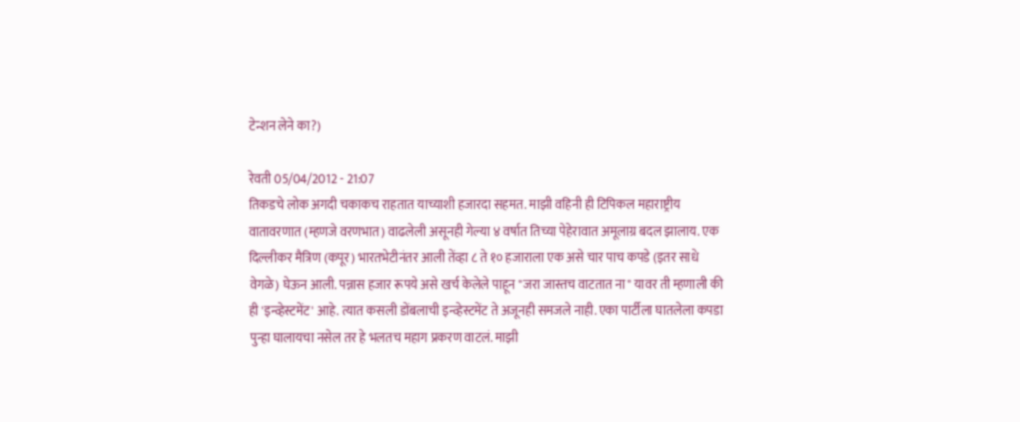टेन्शन लेने का?)

रेवती 05/04/2012 - 21:07
तिकडचे लोक अगदी चकाकच राहतात याच्याशी हजारदा सहमत. माझी वहिनी ही टिपिकल महाराष्ट्रीय वातावरणात (म्हणजे वरणभात) वाढलेली असूनही गेल्या ४ वर्षात तिच्या पेहेरावात अमूलाग्र बदल झालाय. एक दिल्लीकर मैत्रिण (कपूर) भारतभेटीनंतर आली तेंव्हा ८ ते १० हजाराला एक असे चार पाच कपडे (इतर साधे वेगळे) घेऊन आली. पन्नास हजार रूपये असे खर्च केलेले पाहून "जरा जास्तच वाटतात ना" यावर ती म्हणाली की ही 'इन्व्हेस्टमेंट' आहे. त्यात कसली डोंबलाची इन्व्हेस्टमेंट ते अजूनही समजले नाही. एका पार्टीला घातलेला कपडा पुन्हा घालायचा नसेल तर हे भलतच महाग प्रकरण वाटलं. माझी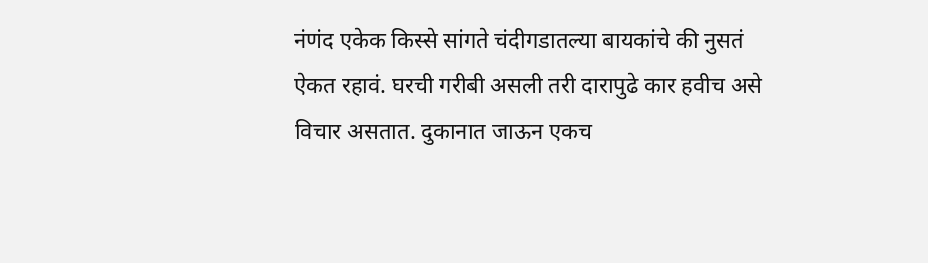नंणंद एकेक किस्से सांगते चंदीगडातल्या बायकांचे की नुसतं ऐकत रहावं. घरची गरीबी असली तरी दारापुढे कार हवीच असे विचार असतात. दुकानात जाऊन एकच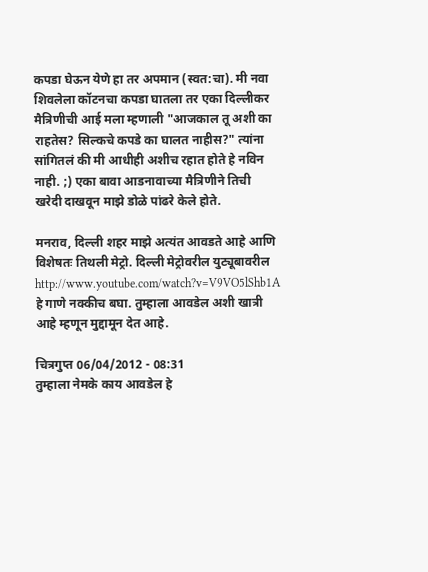कपडा घेऊन येणे हा तर अपमान (स्वत:चा). मी नवा शिवलेला कॉटनचा कपडा घातला तर एका दिल्लीकर मैत्रिणीची आई मला म्हणाली "आजकाल तू अशी का राहतेस? सिल्कचे कपडे का घालत नाहीस?" त्यांना सांगितलं की मी आधीही अशीच रहात होते हे नविन नाही. ;) एका बावा आडनावाच्या मैत्रिणीने तिची खरेदी दाखवून माझे डोळे पांढरे केले होते.

मनराव, दिल्ली शहर माझे अत्यंत आवडते आहे आणि विशेषतः तिथली मेट्रो. दिल्ली मेट्रोवरील युट्यूबावरील http://www.youtube.com/watch?v=V9VO5lShb1A हे गाणे नक्कीच बघा. तुम्हाला आवडेल अशी खात्री आहे म्हणून मुद्दामून देत आहे.

चित्रगुप्त 06/04/2012 - 08:31
तुम्हाला नेमके काय आवडेल हे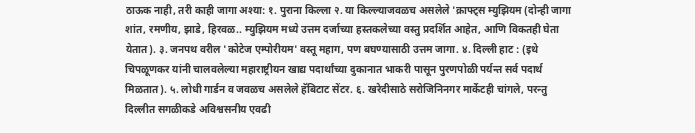ठाऊक नाही, तरी काही जागा अश्या: १. पुराना किल्ला २. या किल्ल्याजवळच असलेले 'क्राफ्ट्स म्युझियम (दोन्ही जागा शांत, रमणीय, झाडे, हिरवळ.. म्युझियम मध्ये उत्तम दर्जाच्या हस्तकलेच्या वस्तु प्रदर्शित आहेत, आणि विकतही घेता येतात). ३. जनपथ वरील 'कोटेज एम्पोरीयम' वस्तू महाग, पण बघण्यासाठी उत्तम जागा. ४. दिल्ली हाट : (इथे चिपळूणकर यांनी चालवलेल्या महाराष्ट्रीयन खाद्य पदार्थांच्या दुकानात भाकरी पासून पुरणपोळी पर्यन्त सर्व पदार्थ मिळतात). ५. लोधी गार्डन व जवळच असलेले हॅबिटाट सेंटर. ६. खरेदीसाठे सरोजिनिनगर मार्केटही चांगले, परन्तु दिल्लीत सगळीकडे अविश्वसनीय एवढी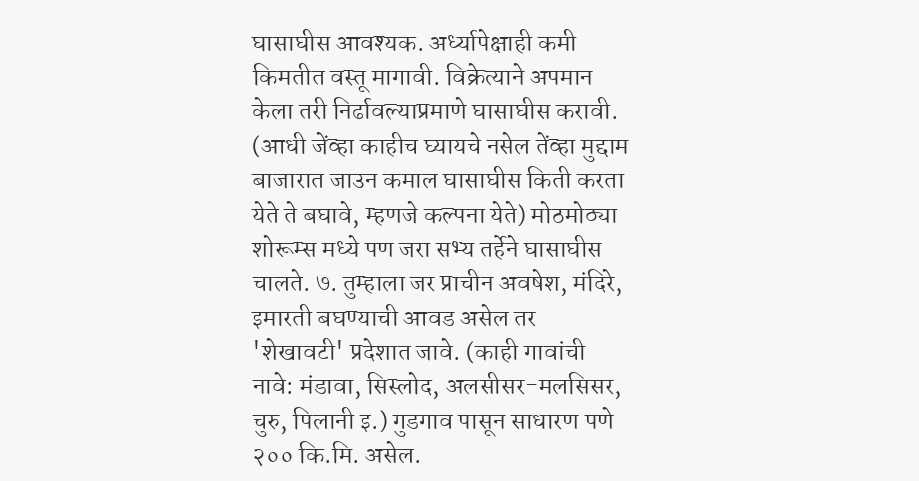घासाघीस आवश्यक. अर्ध्यापेक्षाही कमी किमतीत वस्तू मागावी. विक्रेत्याने अपमान केला तरी निर्ढावल्याप्रमाणे घासाघीस करावी. (आधी जेंव्हा काहीच घ्यायचे नसेल तेंव्हा मुद्दाम बाजारात जाउन कमाल घासाघीस किती करता येते ते बघावे, म्हणजे कल्पना येते) मोठमोठ्या शोरूम्स मध्ये पण जरा सभ्य तर्हेने घासाघीस चालते. ७. तुम्हाला जर प्राचीन अवषेश, मंदिरे, इमारती बघण्याची आवड असेल तर 'शेखावटी' प्रदेशात जावे. (काही गावांची नावे: मंडावा, सिस्लोद, अलसीसर-मलसिसर, चुरु, पिलानी इ.) गुडगाव पासून साधारण पणे २०० कि.मि. असेल.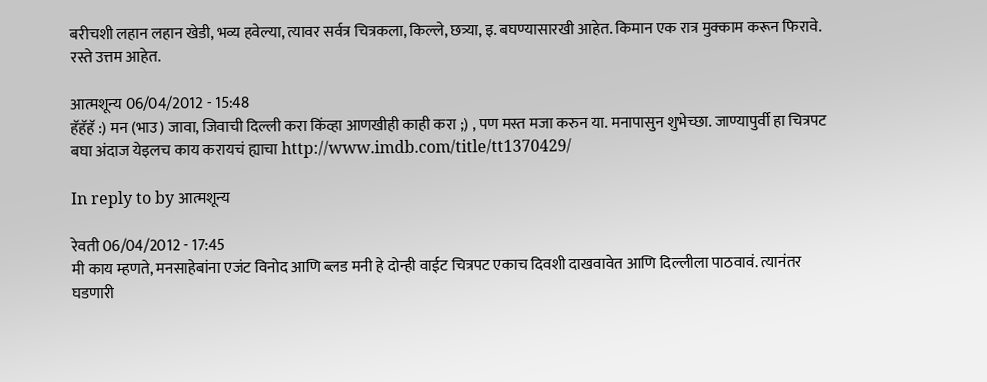बरीचशी लहान लहान खेडी, भव्य हवेल्या, त्यावर सर्वत्र चित्रकला, किल्ले, छत्र्या, इ. बघण्यासारखी आहेत. किमान एक रात्र मुक्काम करून फिरावे. रस्ते उत्तम आहेत.

आत्मशून्य 06/04/2012 - 15:48
हॅहॅहॅ :) मन (भाउ) जावा, जिवाची दिल्ली करा किंव्हा आणखीही काही करा ;) , पण मस्त मजा करुन या. मनापासुन शुभेच्छा. जाण्यापुर्वी हा चित्रपट बघा अंदाज येइलच काय करायचं ह्याचा http://www.imdb.com/title/tt1370429/

In reply to by आत्मशून्य

रेवती 06/04/2012 - 17:45
मी काय म्हणते, मनसाहेबांना एजंट विनोद आणि ब्लड मनी हे दोन्ही वाईट चित्रपट एकाच दिवशी दाखवावेत आणि दिल्लीला पाठवावं. त्यानंतर घडणारी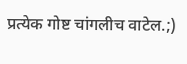प्रत्येक गोष्ट चांगलीच वाटेल.;)